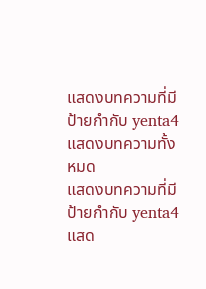แสดงบทความที่มีป้ายกำกับ yenta4 แสดงบทความทั้งหมด
แสดงบทความที่มีป้ายกำกับ yenta4 แสด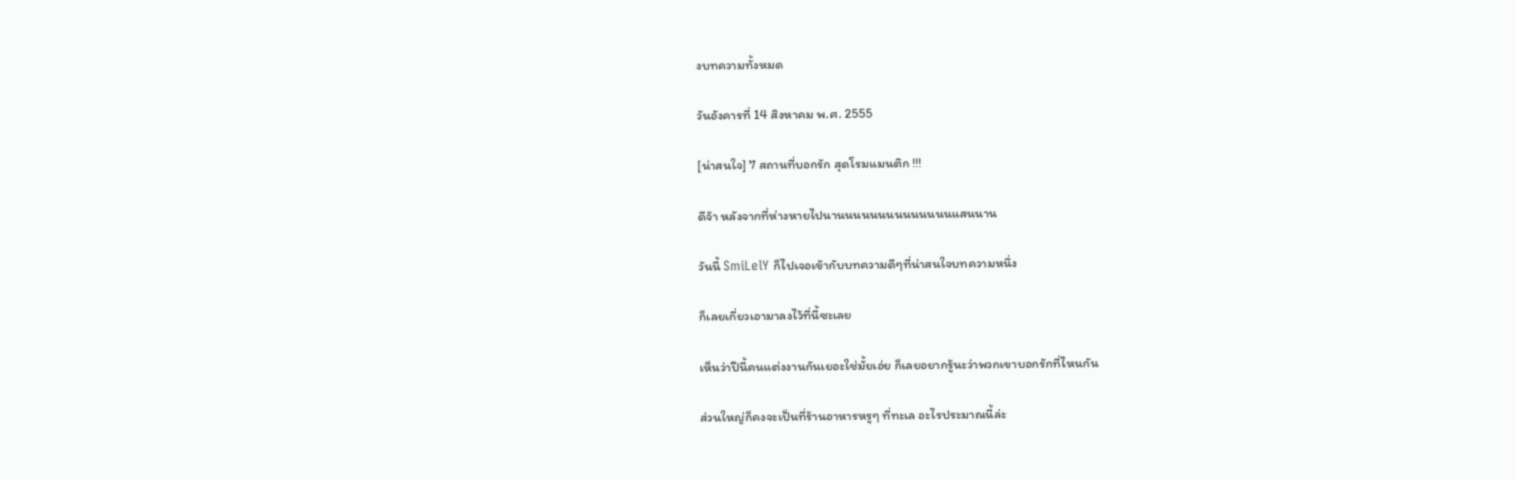งบทความทั้งหมด

วันอังคารที่ 14 สิงหาคม พ.ศ. 2555

[น่าสนใจ] 7 สถานที่บอกรัก สุดโรมแมนติก !!!

ดีจ้า หลังจากที่ห่างหายไปนานนนนนนนนนนนนนนแสนนาน

วันนี้ SmiLelY ก็ไปเจอเข้ากับบทความดีๆที่น่าสนใจบทความหนึ่ง

ก็เลยเกี่ยวเอามาลงไว้ที่นี้ซะเลย

เห็นว่าปีนี้คนแต่งงานกันเยอะใช่มั้ยเอ่ย ก็เลยอยากรู้นะว่าพวกเขาบอกรักที่ไหนกัน

ส่วนใหญ่ก็คงจะเป็นที่ร้านอาหารหรูๆ ที่ทะเล อะไรประมาณนี้ล่ะ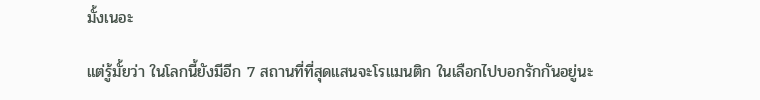มั้งเนอะ

แต่รู้มั้ยว่า ในโลกนี้ยังมีอีก 7 สถานที่ที่สุดแสนจะโรแมนติก ในเลือกไปบอกรักกันอยู่นะ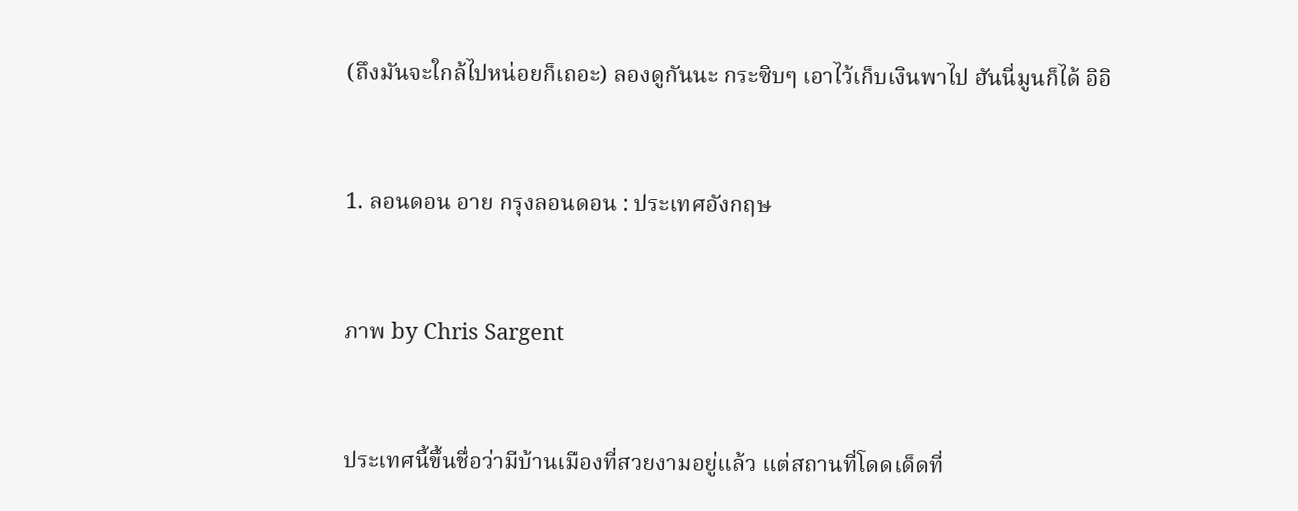(ถึงมันจะใกล้ไปหน่อยก็เถอะ) ลองดูกันนะ กระซิบๆ เอาไว้เก็บเงินพาไป ฮันนี่มูนก็ได้ อิอิ


1. ลอนดอน อาย กรุงลอนดอน : ประเทศอังกฤษ


ภาพ by Chris Sargent


ประเทศนี้ขึ้นชื่อว่ามีบ้านเมืองที่สวยงามอยู่แล้ว แต่สถานที่โดดเด็ดที่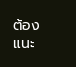ต้องแนะ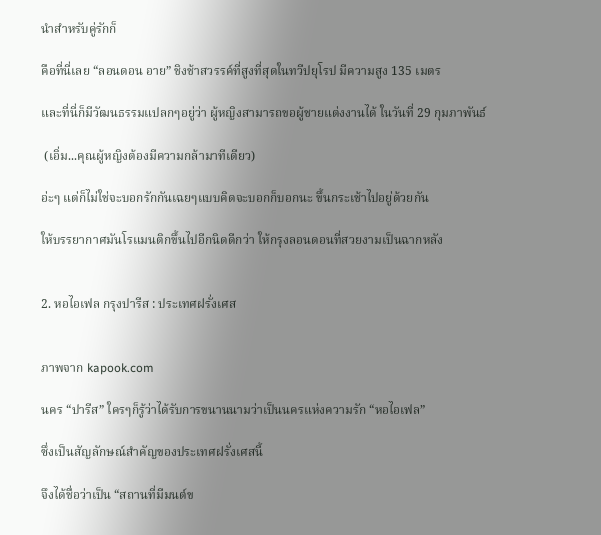นำสำหรับคู่รักก็

คือที่นี่เลย “ลอนดอน อาย” ชิงช้าสวรรค์ที่สูงที่สุดในทวีปยุโรป มีความสูง 135 เมตร

และที่นี่ก็มีวัฒนธรรมแปลกๆอยู่ว่า ผู้หญิงสามารถขอผู้ชายแต่งงานได้ ในวันที่ 29 กุมภาพันธ์

 (เอิ่ม...คุณผู้หญิงต้องมีความกล้ามาทีเดียว)

อ่ะๆ แต่ก็ไม่ใช่จะบอกรักกันเฉยๆแบบคิดจะบอกก็บอกนะ ขึ้นกระเช้าไปอยู่ด้วยกัน

ให้บรรยากาศมันโรแมนติกขึ้นไปอีกนิดดีกว่า ให้กรุงลอนดอนที่สวยงามเป็นฉากหลัง


2. หอไอเฟล กรุงปารีส : ประเทศฝรั่งเศส


ภาพจาก kapook.com

นคร “ปารีส” ใครๆก็รู้ว่าได้รับการขนานนามว่าเป็นนครแห่งความรัก “หอไอเฟล”

ซึ่งเป็นสัญลักษณ์สำคัญของประเทศฝรั่งเศสนี้

จึงได้ชื่อว่าเป็น “สถานที่มีมนต์ข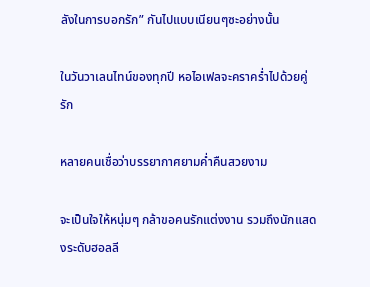ลังในการบอกรัก” กันไปแบบเนียนๆซะอย่างนั้น

ในวันวาเลนไทน์ของทุกปี หอไอเฟลจะคราคร่ำไปด้วยคู่รัก

หลายคนเชื่อว่าบรรยากาศยามค่ำคืนสวยงาม

จะเป็นใจให้หนุ่มๆ กล้าขอคนรักแต่งงาน รวมถึงนักแสดงระดับฮอลลี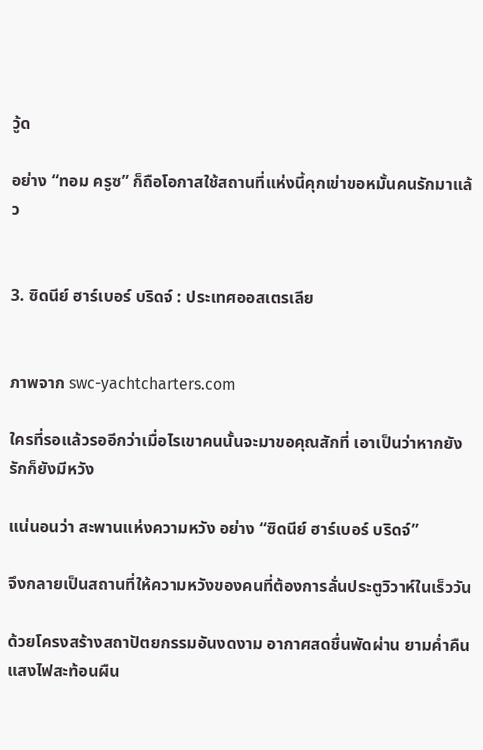วู้ด

อย่าง “ทอม ครูซ” ก็ถือโอกาสใช้สถานที่แห่งนี้คุกเข่าขอหมั้นคนรักมาแล้ว


3. ซิดนีย์ ฮาร์เบอร์ บริดจ์ : ประเทศออสเตรเลีย


ภาพจาก swc-yachtcharters.com

ใครที่รอแล้วรออีกว่าเมื่อไรเขาคนนั้นจะมาขอคุณสักที่ เอาเป็นว่าหากยังรักก็ยังมีหวัง

แน่นอนว่า สะพานแห่งความหวัง อย่าง “ซิดนีย์ ฮาร์เบอร์ บริดจ์”

จึงกลายเป็นสถานที่ให้ความหวังของคนที่ต้องการลั่นประตูวิวาห์ในเร็ววัน

ด้วยโครงสร้างสถาปัตยกรรมอันงดงาม อากาศสดชื่นพัดผ่าน ยามค่ำคืนแสงไฟสะท้อนผืน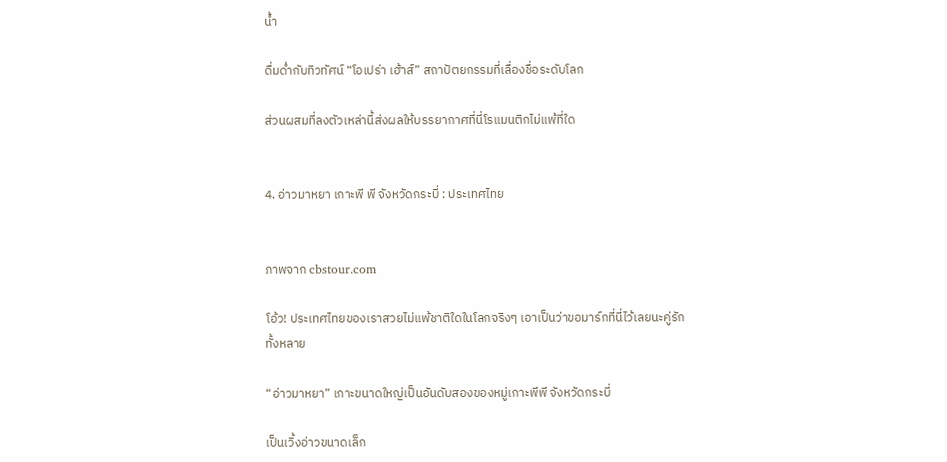น้ำ

ดื่มด่ำกับทิวทัศน์ “โอเปร่า เฮ้าส์” สถาปัตยกรรมที่เลื่องชื่อระดับโลก

ส่วนผสมที่ลงตัวเหล่านี้ส่งผลให้บรรยากาศที่นี่โรแมนติกไม่แพ้ที่ใด


4. อ่าวมาหยา เกาะพี พี จังหวัดกระบี่ : ประเทศไทย


ภาพจาก cbstour.com

โอ้ว! ประเทศไทยของเราสวยไม่แพ้ชาติใดในโลกจริงๆ เอาเป็นว่าขอมาร์กที่นี่ไว้เลยนะคู่รักทั้งหลาย

“อ่าวมาหยา” เกาะขนาดใหญ่เป็นอันดับสองของหมู่เกาะพีพี จังหวัดกระบี่

เป็นเวิ้งอ่าวขนาดเล็ก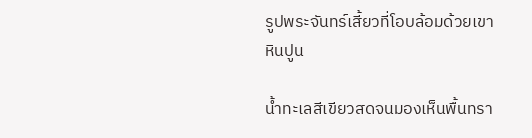รูปพระจันทร์เสี้ยวที่โอบล้อมด้วยเขาหินปูน

น้ำทะเลสีเขียวสดจนมองเห็นพื้นทรา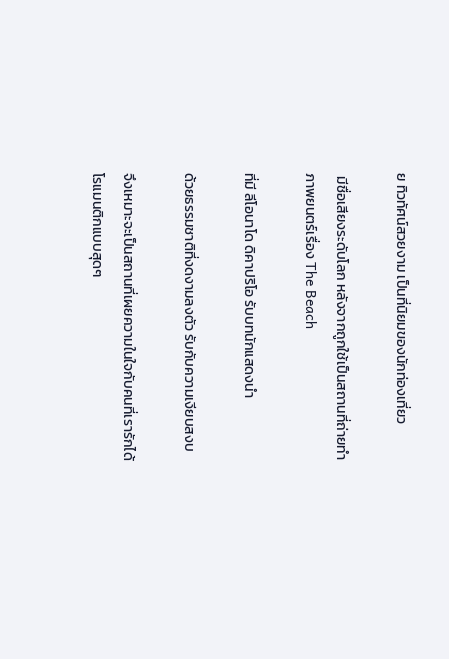ย ทิวทัศน์สวยงาม เป็นที่นิยมของนักท่องเที่ยว

 มีชื่อเสียงระดับโลก หลังจากถูกใช้เป็นสถานที่ถ่ายทำภาพยนตร์เรื่อง The Beach

ที่มี ลีโอนาโด ดิคาปริโอ รับบทนักแสดงนำ

ด้วยธรรมชาติที่งดงามลงตัว รับกับความเงียบสงบ

จึงเหมาะจะเป็นสถานที่เผยความในใจกับคนที่เรารักได้โรแมนติกแบบสุดๆ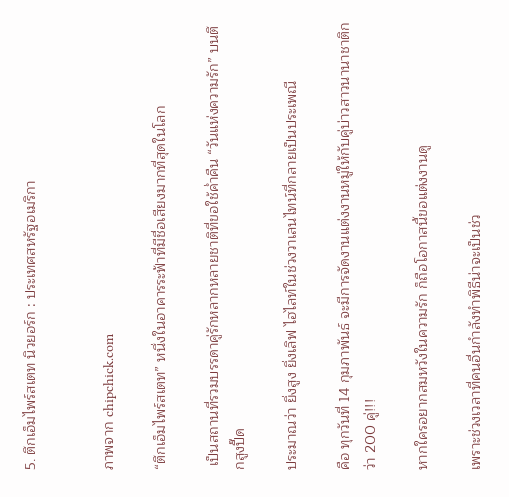5. ตึกเอ็มไพร์สเตท นิวยอร์ก : ประเทศสหรัฐอเมริกา


ภาพจาก chipchick.com

“ตึกเอ็มไพร์สเตท” หนึ่งในอาคารระฟ้าที่มีชื่อเสียงมากที่สุดในโลก

 เป็นสถานที่รวมบรรดาคู่รักหลากหลายชาติที่ขอใช้ค่ำคืน “วันแห่งความรัก” บนตึกสูงปี๊ด

ประมาณว่า ยิ่งสูง ยิ่งเลิฟ ไฮไลท์ในช่วงวาเลนไทน์ที่กลายเป็นประเพณี

คือ ทุกวันที่ 14 กุมภาพันธ์ จะมีการจัดงานแต่งงานหมู่ให้กับคู่บ่าวสาวนานาชาติกว่า 200 คู่!!!

หากใครอยากสมหวังในความรัก ก็ถือโอกาสนี้ขอแต่งงานดู

เพราะช่วงเวลาที่คนอื่นกำลังทำพิธีน่าจะเป็นช่ว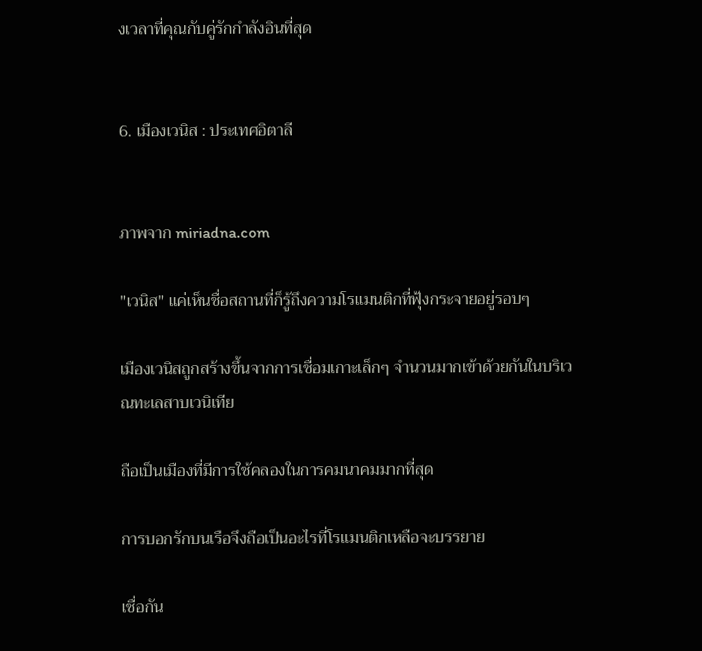งเวลาที่คุณกับคู่รักกำลังอินที่สุด


6. เมืองเวนิส : ประเทศอิตาลี


ภาพจาก miriadna.com

"เวนิส" แค่เห็นชื่อสถานที่ก็รู้ถึงความโรแมนติกที่ฟุ้งกระจายอยู่รอบๆ

เมืองเวนิสถูกสร้างขึ้นจากการเชื่อมเกาะเล็กๆ จำนวนมากเข้าด้วยกันในบริเวณทะเลสาบเวนิเทีย

ถือเป็นเมืองที่มีการใช้คลองในการคมนาคมมากที่สุด

การบอกรักบนเรือจึงถือเป็นอะไรที่โรแมนติกเหลือจะบรรยาย

เชื่อกัน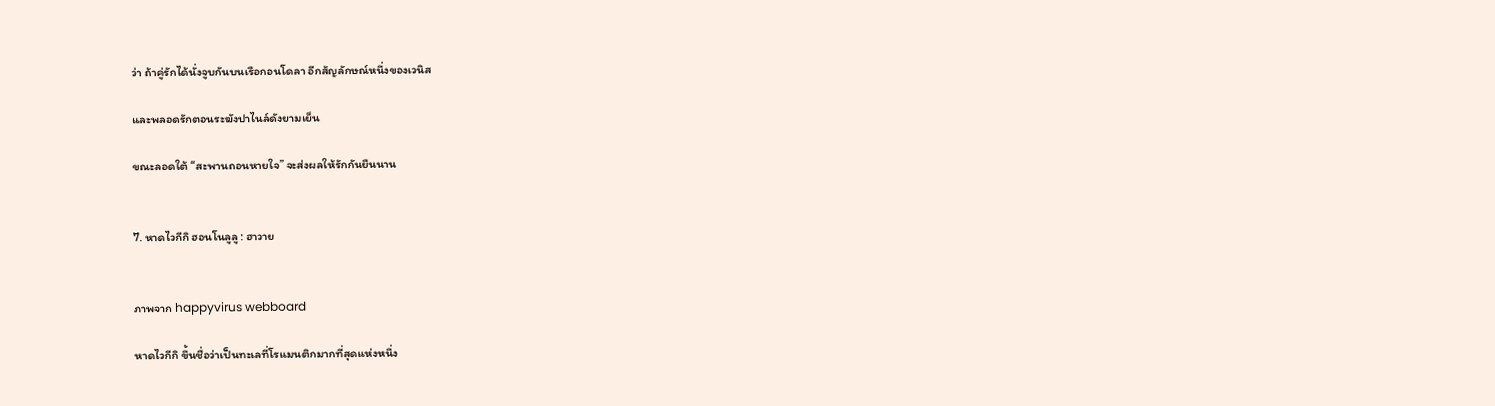ว่า ถ้าคู่รักได้นั่งจูบกันบนเรือกอนโดลา อีกสัญลักษณ์หนึ่งของเวนิส

และพลอดรักตอนระฆังปาไนล์ดังยามเย็น

ขณะลอดใต้ “สะพานถอนหายใจ” จะส่งผลให้รักกันยืนนาน


7. หาดไวกีกิ ฮอนโนลูลู : ฮาวาย


ภาพจาก happyvirus webboard

หาดไวกีกิ ขึ้นชื่อว่าเป็นทะเลที่โรแมนติกมากที่สุดแห่งหนึ่ง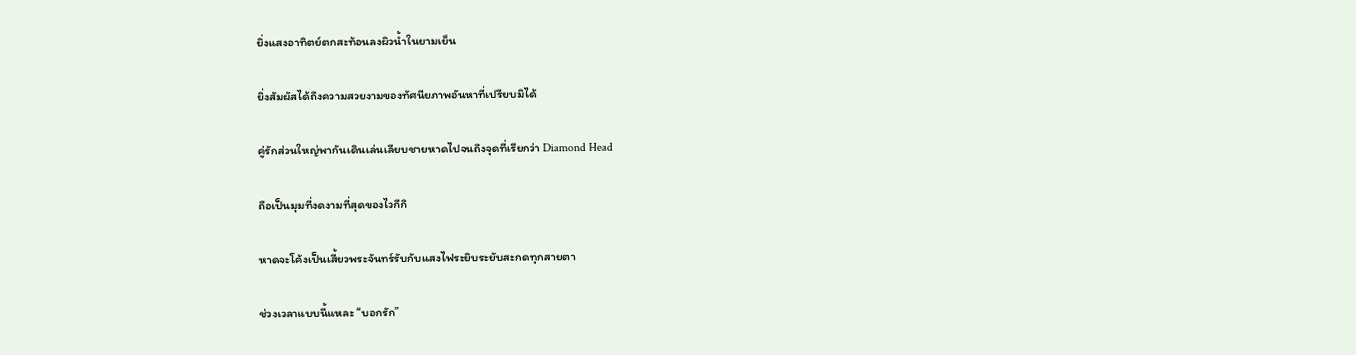ยิ่งแสงอาทิตย์ตกสะท้อนลงผิวน้ำในยามเย็น

ยิ่งสัมผัสได้ถึงความสวยงามของทัศนียภาพอันหาที่เปรียบมิได้

คู่รักส่วนใหญ่พากันเดินเล่นเลียบชายหาดไปจนถึงจุดที่เรียกว่า Diamond Head

ถือเป็นมุมที่งดงามที่สุดของไวกีกิ

หาดจะโค้งเป็นเสี้ยวพระจันทร์รับกับแสงไฟระยิบระยับสะกดทุกสายตา

ช่วงเวลาแบบนี้แหละ “บอกรัก”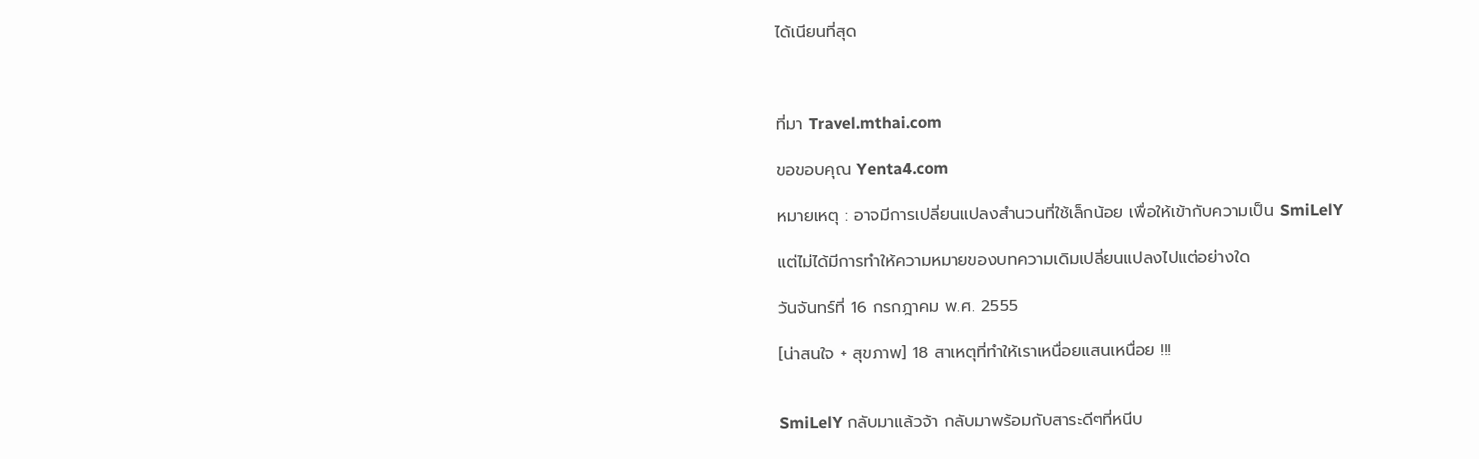ได้เนียนที่สุด



ที่มา Travel.mthai.com

ขอขอบคุณ Yenta4.com

หมายเหตุ : อาจมีการเปลี่ยนแปลงสำนวนที่ใช้เล็กน้อย เพื่อให้เข้ากับความเป็น SmiLelY

แต่ไม่ได้มีการทำให้ความหมายของบทความเดิมเปลี่ยนแปลงไปแต่อย่างใด

วันจันทร์ที่ 16 กรกฎาคม พ.ศ. 2555

[น่าสนใจ + สุขภาพ] 18 สาเหตุที่ทำให้เราเหนื่อยแสนเหนื่อย !!!


SmiLelY กลับมาแล้วจ้า กลับมาพร้อมกับสาระดีๆที่หนีบ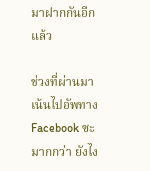มาฝากกันอีกแล้ว

ช่วงที่ผ่านมาเน้นไปอัพทาง Facebook ซะมากกว่า ยังไง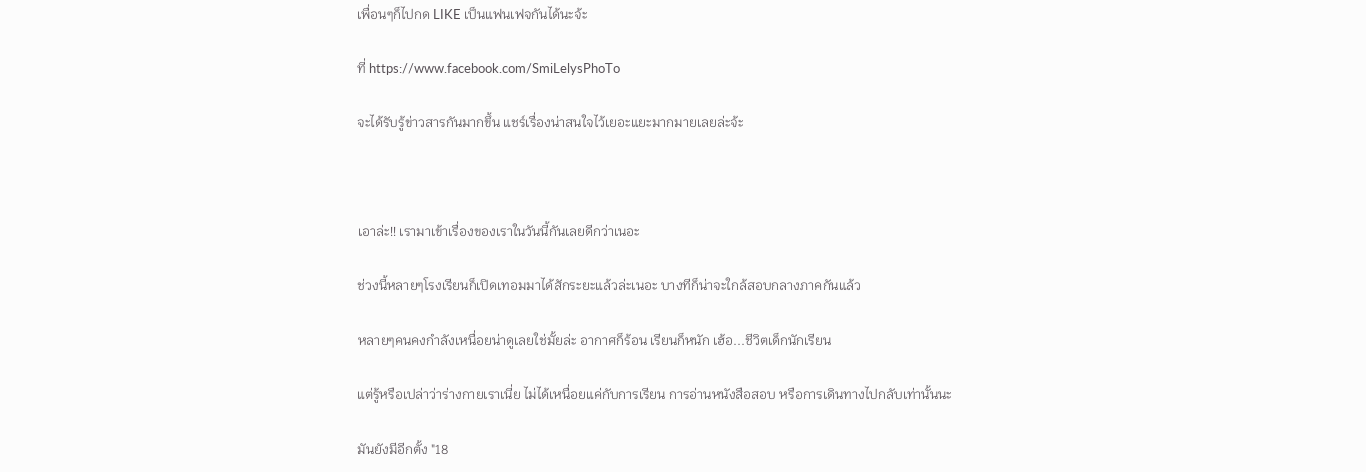เพื่อนๆก็ไปกด LIKE เป็นแฟนเฟจกันได้นะจ้ะ

ที่ https://www.facebook.com/SmiLelysPhoTo

จะได้รับรู้ข่าวสารกันมากขึ้น แชร์เรื่องน่าสนใจไว้เยอะแยะมากมายเลยล่ะจ้ะ



เอาล่ะ!! เรามาเข้าเรื่องของเราในวันนี้กันเลยดีกว่าเนอะ

ช่วงนี้หลายๆโรงเรียนก็เปิดเทอมมาได้สักระยะแล้วล่ะเนอะ บางทีก็น่าจะใกล้สอบกลางภาคกันแล้ว

หลายๆคนคงกำลังเหนื่อยน่าดูเลยใช่มั้ยล่ะ อากาศก็ร้อน เรียนก็หนัก เฮ้อ...ชีวิตเด็กนักเรียน

แต่รู้หรือเปล่าว่าร่างกายเราเนี่ย ไม่ได้เหนื่อยแค่กับการเรียน การอ่านหนังสือสอบ หรือการเดินทางไปกลับเท่านั้นนะ

มันยังมีอีกตั้ง "18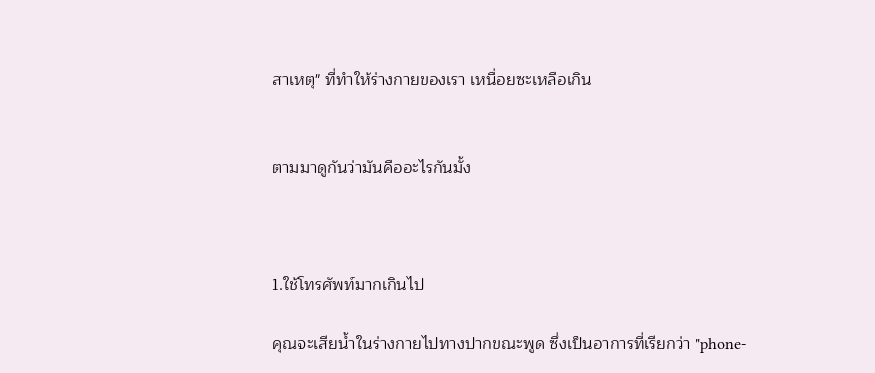สาเหตุ" ที่ทำให้ร่างกายของเรา เหนื่อยซะเหลือเกิน


ตามมาดูกันว่ามันคืออะไรกันมั้ง



1.ใช้โทรศัพท์มากเกินไป

คุณจะเสียน้ำในร่างกายไปทางปากขณะพูด ซึ่งเป็นอาการที่เรียกว่า "phone-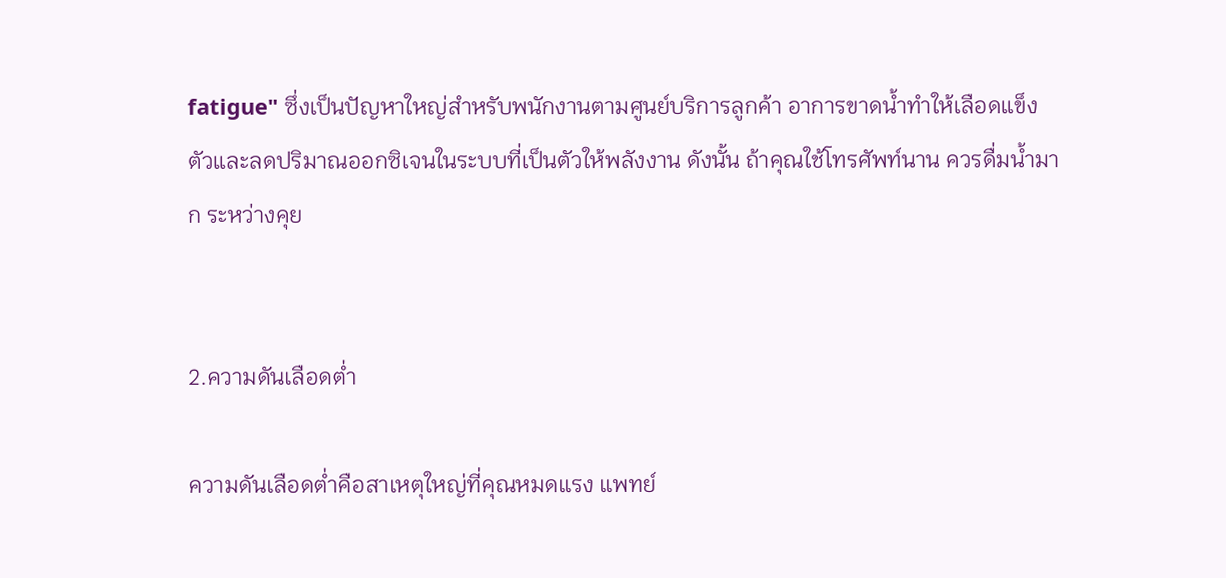fatigue" ซึ่งเป็นปัญหาใหญ่สำหรับพนักงานตามศูนย์บริการลูกค้า อาการขาดน้ำทำให้เลือดแข็งตัวและลดปริมาณออกซิเจนในระบบที่เป็นตัวให้พลังงาน ดังนั้น ถ้าคุณใช้โทรศัพท์นาน ควรดื่มน้ำมาก ระหว่างคุย


2.ความดันเลือดต่ำ

ความดันเลือดต่ำคือสาเหตุใหญ่ที่คุณหมดแรง แพทย์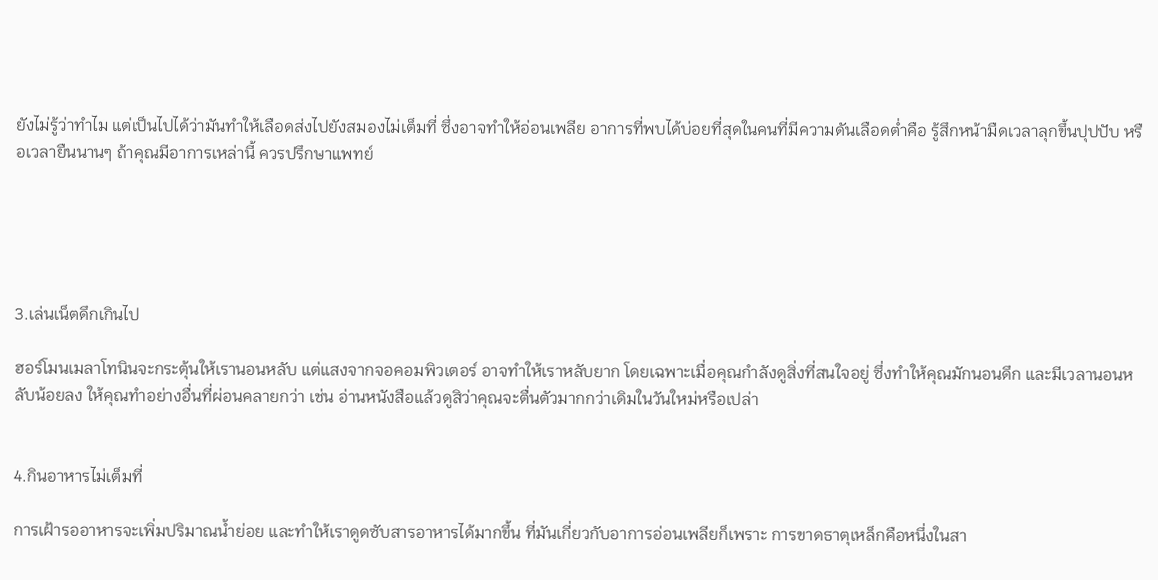ยังไม่รู้ว่าทำไม แต่เป็นไปได้ว่ามันทำให้เลือดส่งไปยังสมองไม่เต็มที่ ซึ่งอาจทำให้อ่อนเพลีย อาการที่พบได้บ่อยที่สุดในคนที่มีความดันเลือดต่ำคือ รู้สึกหน้ามืดเวลาลุกขึ้นปุปปับ หรือเวลายืนนานๆ ถ้าคุณมีอาการเหล่านี้ ควรปรึกษาแพทย์





3.เล่นเน็ตดึกเกินไป

ฮอร์โมนเมลาโทนินจะกระตุ้นให้เรานอนหลับ แต่แสงจากจอคอมพิวเตอร์ อาจทำให้เราหลับยาก โดยเฉพาะเมื่อคุณกำลังดูสิ่งที่สนใจอยู่ ซึ่งทำให้คุณมักนอนดึก และมีเวลานอนหลับน้อยลง ให้คุณทำอย่างอื่นที่ผ่อนคลายกว่า เช่น อ่านหนังสือแล้วดูสิว่าคุณจะตื่นตัวมากกว่าเดิมในวันใหม่หรือเปล่า


4.กินอาหารไม่เต็มที่

การเฝ้ารออาหารจะเพิ่มปริมาณน้ำย่อย และทำให้เราดูดซับสารอาหารได้มากขึ้น ที่มันเกี่ยวกับอาการอ่อนเพลียก็เพราะ การขาดธาตุเหล็กคือหนึ่งในสา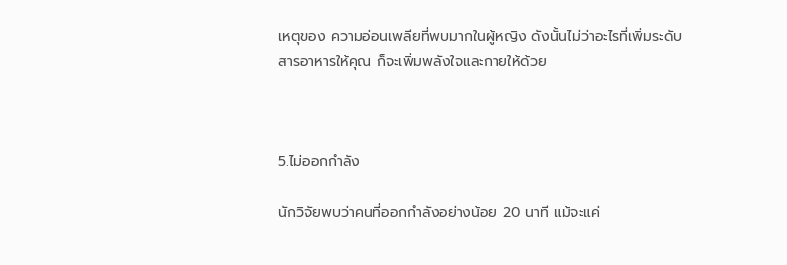เหตุของ ความอ่อนเพลียที่พบมากในผู้หญิง ดังนั้นไม่ว่าอะไรที่เพิ่มระดับสารอาหารให้คุณ ก็จะเพิ่มพลังใจและกายให้ด้วย



5.ไม่ออกกำลัง

นักวิจัยพบว่าคนที่ออกกำลังอย่างน้อย 20 นาที แม้จะแค่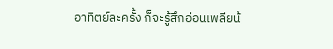อาทิตย์ละครั้ง ก็จะรู้สึกอ่อนเพลียน้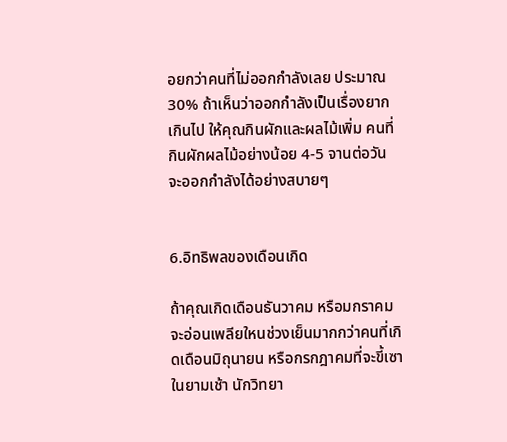อยกว่าคนที่ไม่ออกกำลังเลย ประมาณ 30% ถ้าเห็นว่าออกกำลังเป็นเรื่องยากเกินไป ให้คุณกินผักและผลไม้เพิ่ม คนที่กินผักผลไม้อย่างน้อย 4-5 จานต่อวัน จะออกกำลังได้อย่างสบายๆ


6.อิทธิพลของเดือนเกิด

ถ้าคุณเกิดเดือนธันวาคม หรือมกราคม จะอ่อนเพลียใหนช่วงเย็นมากกว่าคนที่เกิดเดือนมิถุนายน หรือกรกฎาคมที่จะขี้เซาในยามเช้า นักวิทยา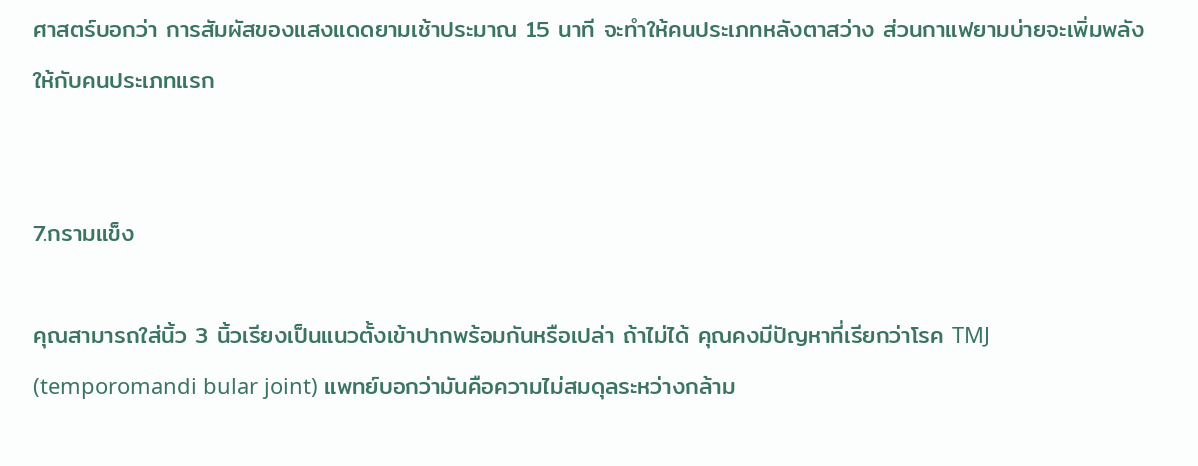ศาสตร์บอกว่า การสัมผัสของแสงแดดยามเช้าประมาณ 15 นาที จะทำให้คนประเภทหลังตาสว่าง ส่วนกาแฟยามบ่ายจะเพิ่มพลังให้กับคนประเภทแรก


7.กรามแข็ง

คุณสามารถใส่นิ้ว 3 นิ้วเรียงเป็นแนวตั้งเข้าปากพร้อมกันหรือเปล่า ถ้าไม่ได้ คุณคงมีปัญหาที่เรียกว่าโรค TMJ (temporomandi bular joint) แพทย์บอกว่ามันคือความไม่สมดุลระหว่างกล้าม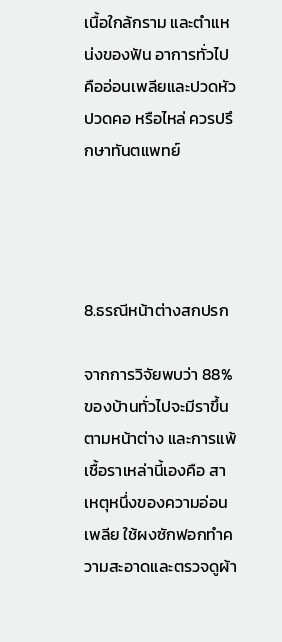เนื้อใกล้กราม และตำแหน่งของฟัน อาการทั่วไปคืออ่อนเพลียและปวดหัว ปวดคอ หรือไหล่ ควรปรึกษาทันตแพทย์




8.ธรณีหน้าต่างสกปรก

จากการวิจัยพบว่า 88% ของบ้านทั่วไปจะมีราขึ้นตามหน้าต่าง และการแพ้เชื้อราเหล่านี้เองคือ สาเหตุหนึ่งของความอ่อนเพลีย ใช้ผงซักฟอกทำความสะอาดและตรวจดูผ้า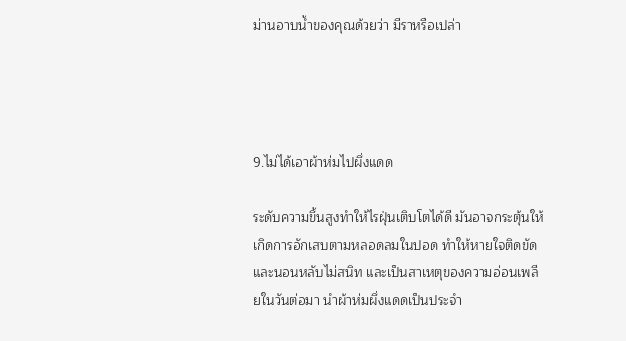ม่านอาบน้ำของคุณด้วยว่า มีราหรือเปล่า




9.ไม่ได้เอาผ้าห่มไปผึ่งแดด

ระดับความขึ้นสูงทำให้ไรฝุ่นเติบโตได้ดี มันอาจกระตุ้นให้เกิดการอักเสบตามหลอดลมในปอด ทำให้หายใจติดขัดและนอนหลับไม่สนิท และเป็นสาเหตุของความอ่อนเพลียในวันต่อมา นำผ้าห่มผึ่งแดดเป็นประจำ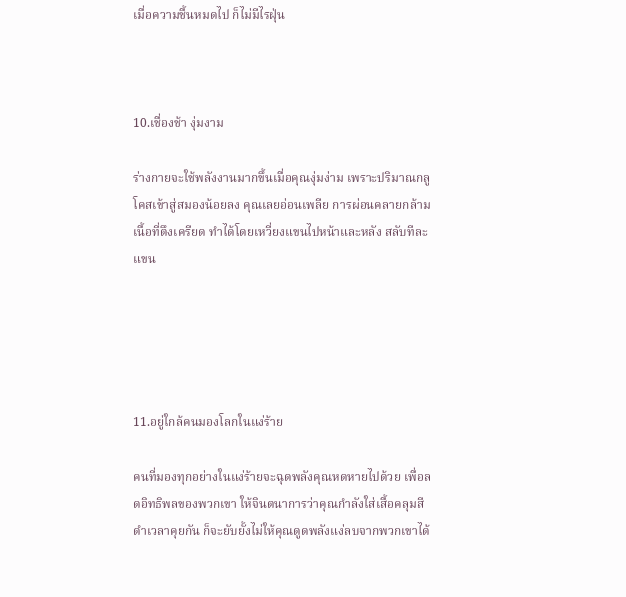เมื่อความชื้นหมดไป ก็ไม่มีไรฝุ่น



10.เชื่องช้า งุ่มงาม

ร่างกายจะใช้พลังงานมากขึ้นเมื่อคุณงุ่มง่าม เพราะปริมาณกลูโคสเข้าสู่สมองน้อยลง คุณเลยอ่อนเพลีย การผ่อนคลายกล้ามเนื้อที่ตึงเครียด ทำได้โดยเหวี่ยงแขนไปหน้าและหลัง สลับทีละแขน





11.อยู่ใกล้คนมองโลกในแง่ร้าย

คนที่มองทุกอย่างในแง่ร้ายจะฉุดพลังคุณหดหายไปด้วย เพื่อลดอิทธิพลของพวกเขา ให้จินตนาการว่าคุณกำลังใส่เสื้อคลุมสีดำเวลาคุยกัน ก็จะยับยั้งไม่ให้คุณดูดพลังแง่ลบจากพวกเขาได้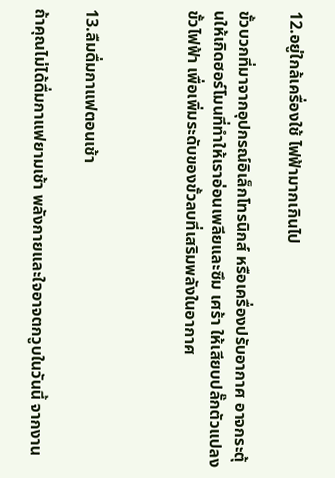12.อยู่ใกล้เครื่องใช้ ไฟฟ้ามากเกินไป

ขั้วบวกที่มาจากอุปกรณ์อิเล็กโทรนิกส์ หรือเครื่องปรับอากาศ อาจกระตุ้นให้เกิดฮอร์โมนที่ทำให้เราอ่อนเพลียและซึม เศร้า ให้เสียบปลั๊กตัวแปลงขั้วไฟฟ้า เพื่อเพิ่มระดับของขั้วลบที่เสริมพลังในอากาศ



13.ลืมดื่มกาแฟตอนเช้า

ถ้าคุณไม่ได้ดื่มกาแฟยามเช้า พลังกายและใจอาจตกวูบในวันนี้ จากงาน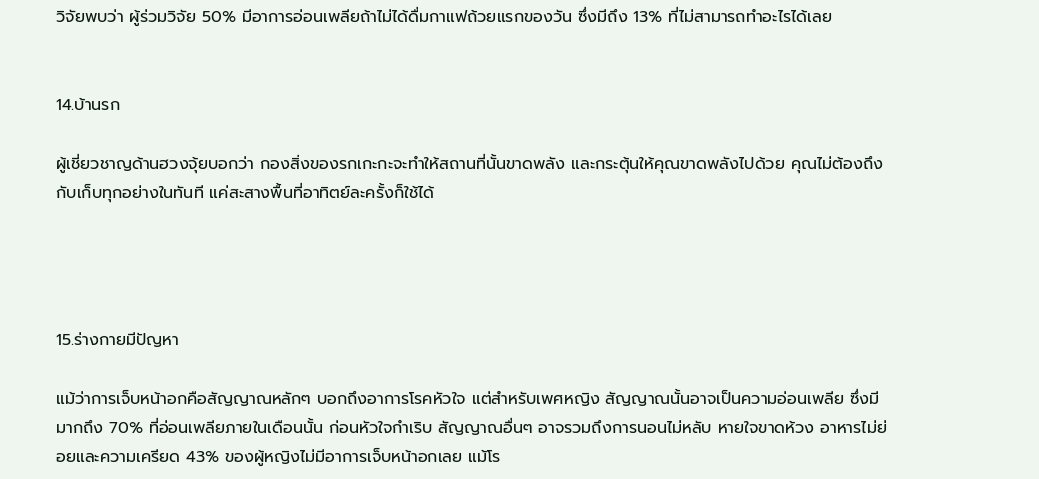วิจัยพบว่า ผู้ร่วมวิจัย 50% มีอาการอ่อนเพลียถ้าไม่ได้ดื่มกาแฟถ้วยแรกของวัน ซึ่งมีถึง 13% ที่ไม่สามารถทำอะไรได้เลย


14.บ้านรก

ผู้เชี่ยวชาญด้านฮวงจุ้ยบอกว่า กองสิ่งของรกเกะกะจะทำให้สถานที่นั้นขาดพลัง และกระตุ้นให้คุณขาดพลังไปด้วย คุณไม่ต้องถึงกับเก็บทุกอย่างในทันที แค่สะสางพื้นที่อาทิตย์ละครั้งก็ใช้ได้




15.ร่างกายมีปัญหา

แม้ว่าการเจ็บหน้าอกคือสัญญาณหลักๆ บอกถึงอาการโรคหัวใจ แต่สำหรับเพศหญิง สัญญาณนั้นอาจเป็นความอ่อนเพลีย ซึ่งมีมากถึง 70% ที่อ่อนเพลียภายในเดือนนั้น ก่อนหัวใจกำเริบ สัญญาณอื่นๆ อาจรวมถึงการนอนไม่หลับ หายใจขาดห้วง อาหารไม่ย่อยและความเครียด 43% ของผู้หญิงไม่มีอาการเจ็บหน้าอกเลย แม้โร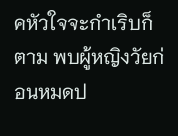คหัวใจจะกำเริบก็ตาม พบผู้หญิงวัยก่อนหมดป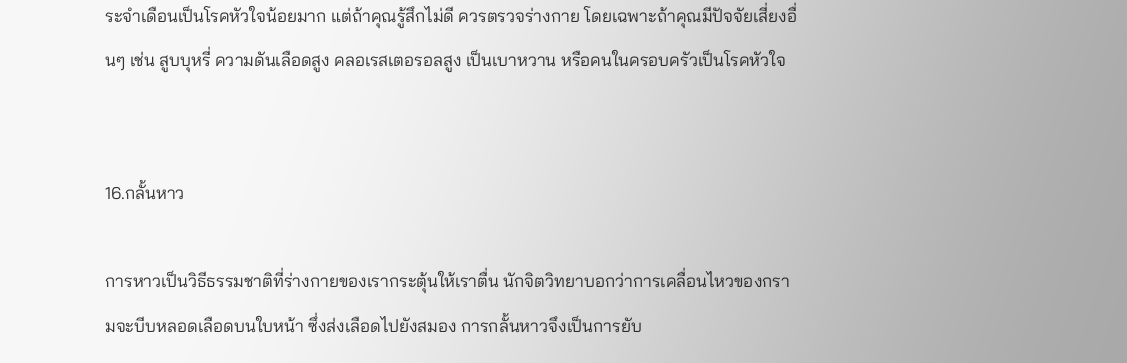ระจำเดือนเป็นโรคหัวใจน้อยมาก แต่ถ้าคุณรู้สึกไม่ดี ควรตรวจร่างกาย โดยเฉพาะถ้าคุณมีปัจจัยเสี่ยงอื่นๆ เช่น สูบบุหรี่ ความดันเลือดสูง คลอเรสเตอรอลสูง เป็นเบาหวาน หรือคนในครอบครัวเป็นโรคหัวใจ


16.กลั้นหาว

การหาวเป็นวิธีธรรมชาติที่ร่างกายของเรากระตุ้นให้เราตื่น นักจิตวิทยาบอกว่าการเคลื่อนไหวของกรามจะบีบหลอดเลือดบนใบหน้า ซึ่งส่งเลือดไปยังสมอง การกลั้นหาวจึงเป็นการยับ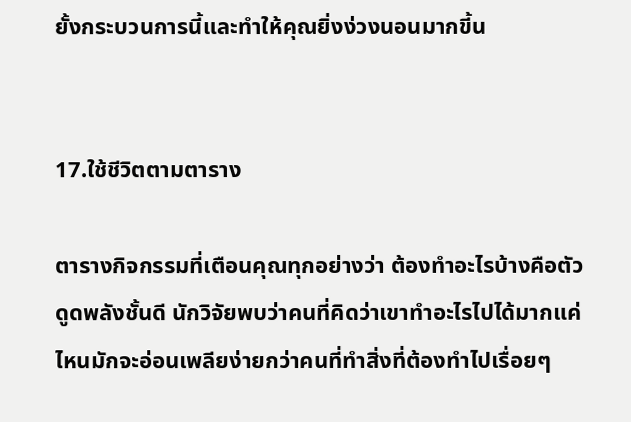ยั้งกระบวนการนี้และทำให้คุณยิ่งง่วงนอนมากขี้น


17.ใช้ชีวิตตามตาราง

ตารางกิจกรรมที่เตือนคุณทุกอย่างว่า ต้องทำอะไรบ้างคือตัวดูดพลังชั้นดี นักวิจัยพบว่าคนที่คิดว่าเขาทำอะไรไปได้มากแค่ไหนมักจะอ่อนเพลียง่ายกว่าคนที่ทำสิ่งที่ต้องทำไปเรื่อยๆ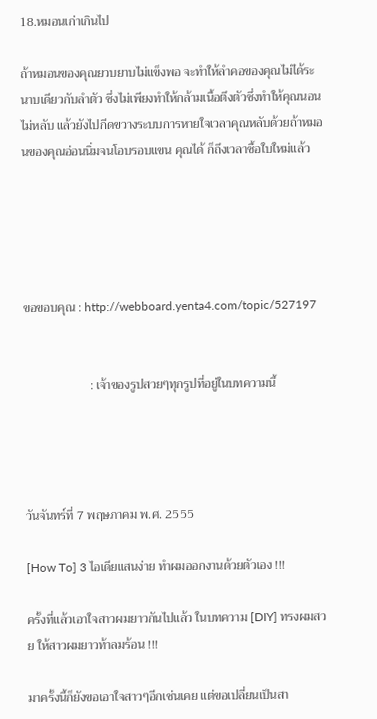18.หมอนเก่าเกินไป

ถ้าหมอนของคุณยวบยาบไม่แข็งพอ จะทำให้ลำคอของคุณไม่ได้ระนาบเดียวกับลำตัว ซึ่งไม่เพียงทำให้กล้ามเนื้อตึงตัวซึ่งทำให้คุณนอนไม่หลับ แล้วยังไปกีดขวางระบบการหายใจเวลาคุณหลับด้วยถ้าหมอนของคุณอ่อนนิ่มจนโอบรอบแขน คุณได้ ก็ถึงเวลาซื้อใบใหม่แล้ว





ขอขอบคุณ : http://webboard.yenta4.com/topic/527197


                     : เจ้าของรูปสวยๆทุกรูปที่อยู่ในบทความนี้




วันจันทร์ที่ 7 พฤษภาคม พ.ศ. 2555

[How To] 3 ไอเดียแสนง่าย ทำผมออกงานด้วยตัวเอง !!!

ครั้งที่แล้วเอาใจสาวผมยาวกันไปแล้ว ในบทความ [DIY] ทรงผมสวย ให้สาวผมยาวท้าลมร้อน !!!

มาครั้งนี้ก็ยังขอเอาใจสาวๆอีกเช่นเคย แต่ขอเปลี่ยนเป็นสา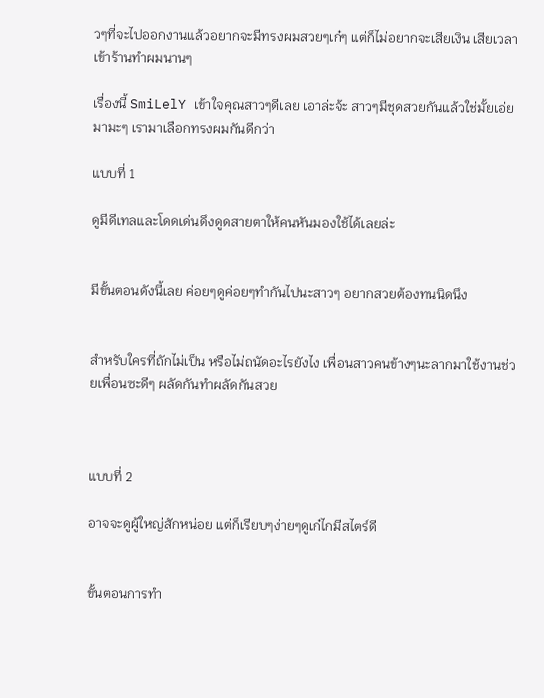วๆที่จะไปออกงานแล้วอยากจะมีทรงผมสวยๆเก๋ๆ แต่ก็ไม่อยากจะเสียเงิน เสียเวลาเข้าร้านทำผมนานๆ

เรื่องนี้ SmiLelY เข้าใจคุณสาวๆดีเลย เอาล่ะจ้ะ สาวๆมีชุดสวยกันแล้วใช่มั้ยเอ่ย มามะๆ เรามาเลือกทรงผมกันดีกว่า

แบบที่ 1

ดูมีดีเทลและโดดเด่นดึงดูดสายตาให้คนหันมองใช้ได้เลยล่ะ


มีขั้นตอนดังนี้เลย ค่อยๆดูค่อยๆทำกันไปนะสาวๆ อยากสวยต้องทนนิดนึง


สำหรับใครที่ถักไม่เป็น หรือไม่ถนัดอะไรยังไง เพื่อนสาวคนข้างๆนะลากมาใช้งานช่วยเพื่อนซะดีๆ ผลัดกันทำผลัดกันสวย



แบบที่ 2

อาจจะดูผู้ใหญ่สักหน่อย แต่ก็เรียบๆง่ายๆดูเก๋ไกมีสไตร์ดี


ขั้นตอนการทำ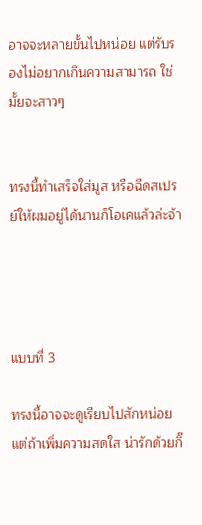อาจจะหลายขั้นไปหน่อย แต่รับรองไม่อยากเกินความสามารถ ใช่มั้ยจะสาวๆ


ทรงนี้ทำเสร็จใส่มูส หรือฉีดสเปรย์ให้ผมอยู่ได้นานก็โอเคแล้วล่ะจ้า




แบบที่ 3

ทรงนี้อาจจะดูเรียบไปสักหน่อย แต่ถ้าเพิ่มความสดใส น่ารักด้วยกิ๊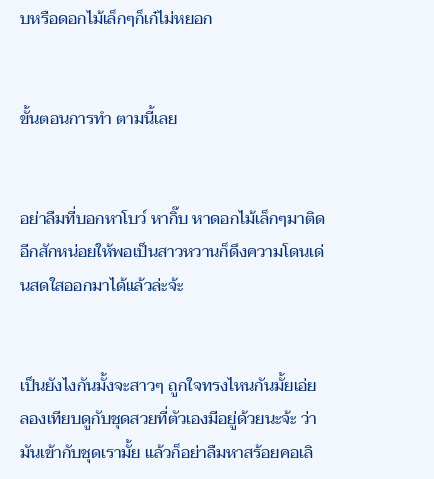บหรือดอกไม้เล็กๆก็เก๋ไม่หยอก


ขั้นตอนการทำ ตามนี้เลย


อย่าลืมที่บอกหาโบว์ หากิ๊บ หาดอกไม้เล็กๆมาติดอีกสักหน่อยให้พอเป็นสาวหวานก็ดึงความโดนเด่นสดใสออกมาได้แล้วล่ะจ้ะ


เป็นยังไงกันมั้งจะสาวๆ ถูกใจทรงไหนกันมั้ยเอ่ย ลองเทียบดูกับชุดสวยที่ตัวเองมีอยู่ด้วยนะจ้ะ ว่ามันเข้ากับชุดเรามั้ย แล้วก็อย่าลืมหาสร้อยคอเลิ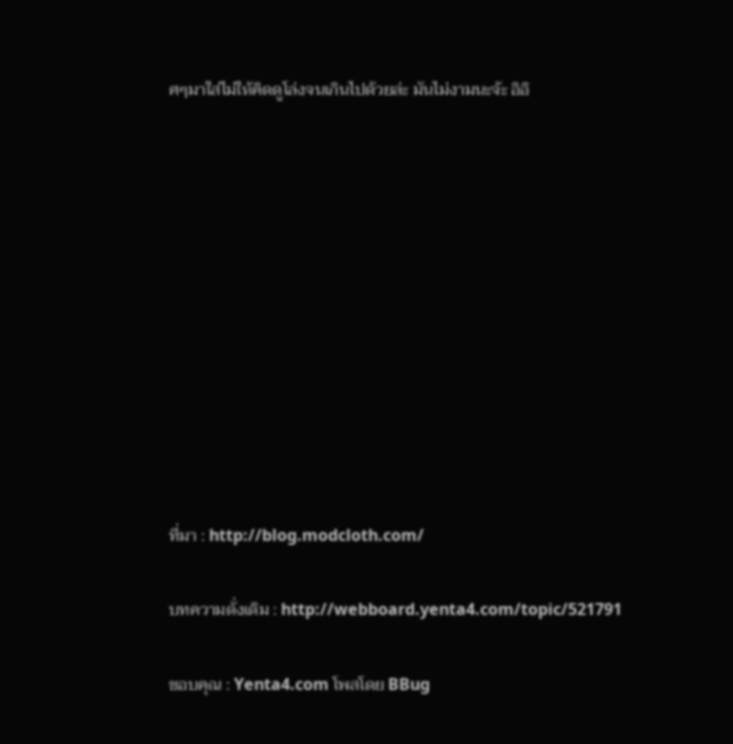ศๆมาใส่ไม่ให้คิดดูโล่งจนเกินไปด้วยล่ะ มันไม่งามนะจ้ะ อิอิ











ที่มา : http://blog.modcloth.com/

บทความดั่งเดิม : http://webboard.yenta4.com/topic/521791

ขอบคุณ : Yenta4.com โพสโดย BBug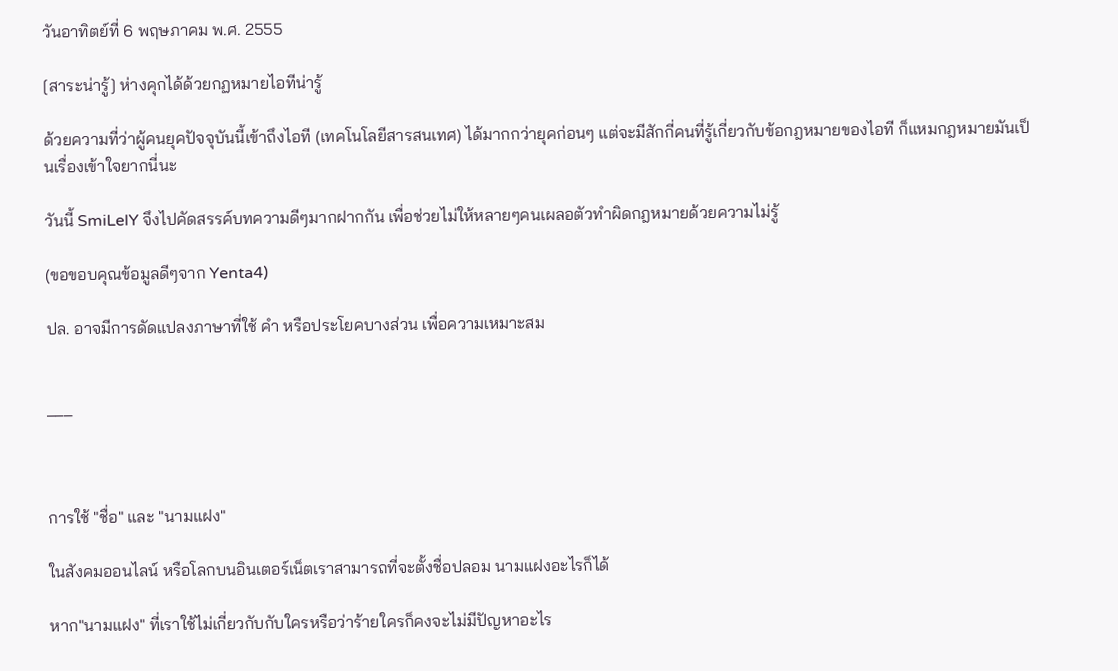วันอาทิตย์ที่ 6 พฤษภาคม พ.ศ. 2555

[สาระน่ารู้] ห่างคุกได้ด้วยกฏหมายไอทีน่ารู้

ด้วยความที่ว่าผู้คนยุคปัจจุบันนี้เข้าถึงไอที (เทคโนโลยีสารสนเทศ) ได้มากกว่ายุคก่อนๆ แต่จะมีสักกี่คนที่รู้เกี่ยวกับข้อกฎหมายของไอที ก็แหมกฎหมายมันเป็นเรื่องเข้าใจยากนี่นะ

วันนี้ SmiLelY จึงไปคัดสรรค์บทความดีๆมากฝากกัน เพื่อช่วยไม่ให้หลายๆคนเผลอตัวทำผิดกฎหมายด้วยความไม่รู้

(ขอขอบคุณข้อมูลดีๆจาก Yenta4)

ปล. อาจมีการดัดแปลงภาษาที่ใช้ คำ หรือประโยคบางส่วน เพื่อความเหมาะสม


___



การใช้ "ชื่อ" และ "นามแฝง"

ในสังคมออนไลน์ หรือโลกบนอินเตอร์เน็ตเราสามารถที่จะตั้งชื่อปลอม นามแฝงอะไรก็ได้

หาก"นามแฝง" ที่เราใช้ไม่เกี่ยวกับกับใครหรือว่าร้ายใครก็คงจะไม่มีปัญหาอะไร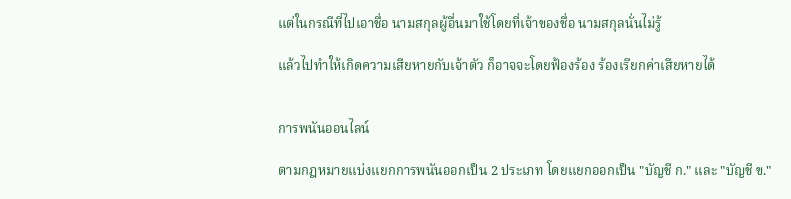แต่ในกรณีที่ไปเอาชื่อ นามสกุลผู้อื่นมาใช้โดยที่เจ้าของชื่อ นามสกุลนั่นไม่รู้

แล้วไปทำให้เกิดความเสียหายกับเจ้าตัว ก็อาจจะโดยฟ้องร้อง ร้องเรียกค่าเสียหายได้


การพนันออนไลน์

ตามกฎหมายแบ่งแยกการพนันออกเป็น 2 ประเภท โดยแยกออกเป็น "บัญชี ก." และ "บัญชี ข."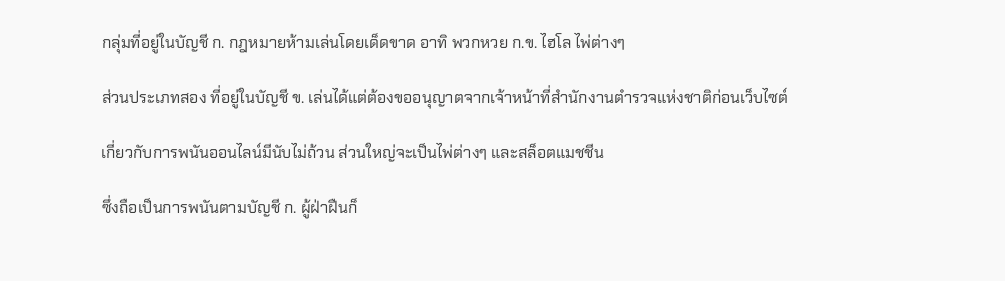กลุ่มที่อยู่ในบัญชี ก. กฎหมายห้ามเล่นโดยเด็ดขาด อาทิ พวกหวย ก.ข. ไฮโล ไพ่ต่างๆ

ส่วนประเภทสอง ที่อยู่ในบัญชี ข. เล่นได้แต่ต้องขออนุญาตจากเจ้าหน้าที่สำนักงานตำรวจแห่งชาติก่อนเว็บไซต์

เกี่ยวกับการพนันออนไลน์มีนับไม่ถ้วน ส่วนใหญ่จะเป็นไพ่ต่างๆ และสล็อตแมชชีน

ซึ่งถือเป็นการพนันตามบัญชี ก. ผู้ฝ่าฝืนก็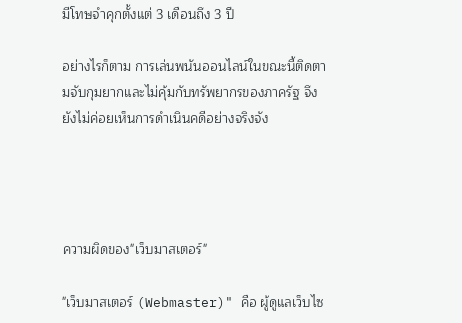มีโทษจำคุกตั้งแต่ 3 เดือนถึง 3 ปี

อย่างไรก็ตาม การเล่นพนันออนไลน์ในขณะนี้ติดตามจับกุมยากและไม่คุ้มกับทรัพยากรของภาครัฐ จึงยังไม่ค่อยเห็นการดำเนินคดีอย่างจริงจัง




ความผิดของ"เว็บมาสเตอร์"

"เว็บมาสเตอร์ (Webmaster)" คือ ผู้ดูแลเว็บไซ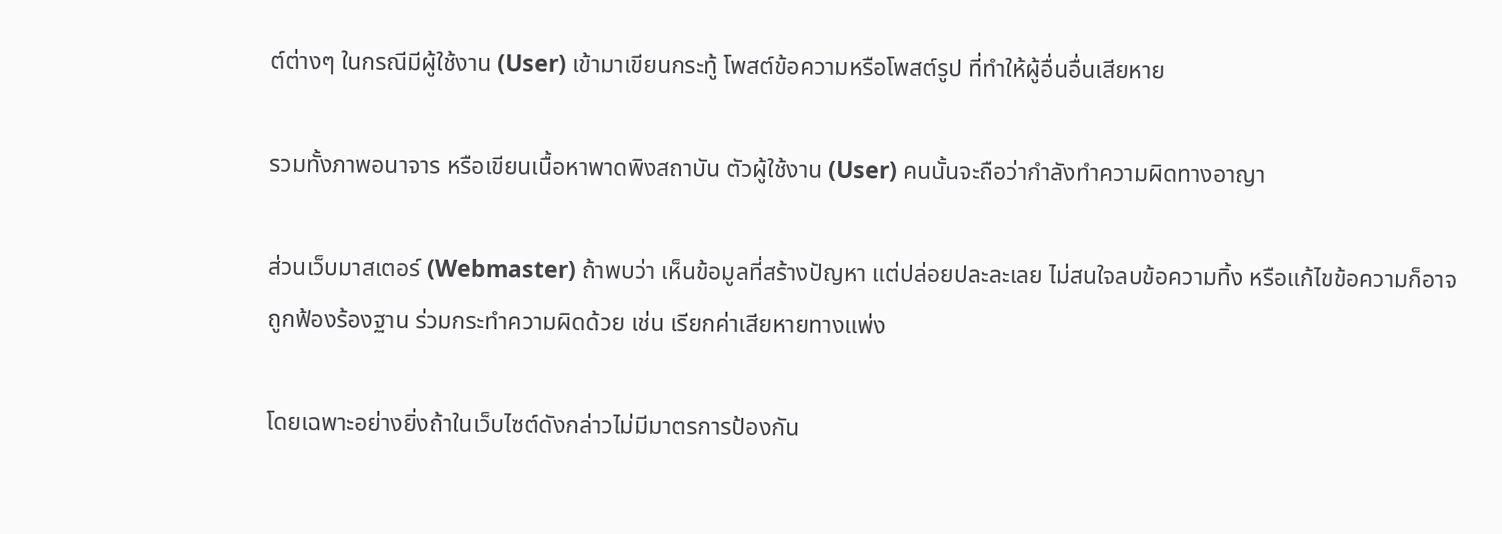ต์ต่างๆ ในกรณีมีผู้ใช้งาน (User) เข้ามาเขียนกระทู้ โพสต์ข้อความหรือโพสต์รูป ที่ทำให้ผู้อื่นอื่นเสียหาย

รวมทั้งภาพอนาจาร หรือเขียนเนื้อหาพาดพิงสถาบัน ตัวผู้ใช้งาน (User) คนนั้นจะถือว่ากำลังทำความผิดทางอาญา

ส่วนเว็บมาสเตอร์ (Webmaster) ถ้าพบว่า เห็นข้อมูลที่สร้างปัญหา แต่ปล่อยปละละเลย ไม่สนใจลบข้อความทิ้ง หรือแก้ไขข้อความก็อาจถูกฟ้องร้องฐาน ร่วมกระทำความผิดด้วย เช่น เรียกค่าเสียหายทางแพ่ง

โดยเฉพาะอย่างยิ่งถ้าในเว็บไซต์ดังกล่าวไม่มีมาตรการป้องกัน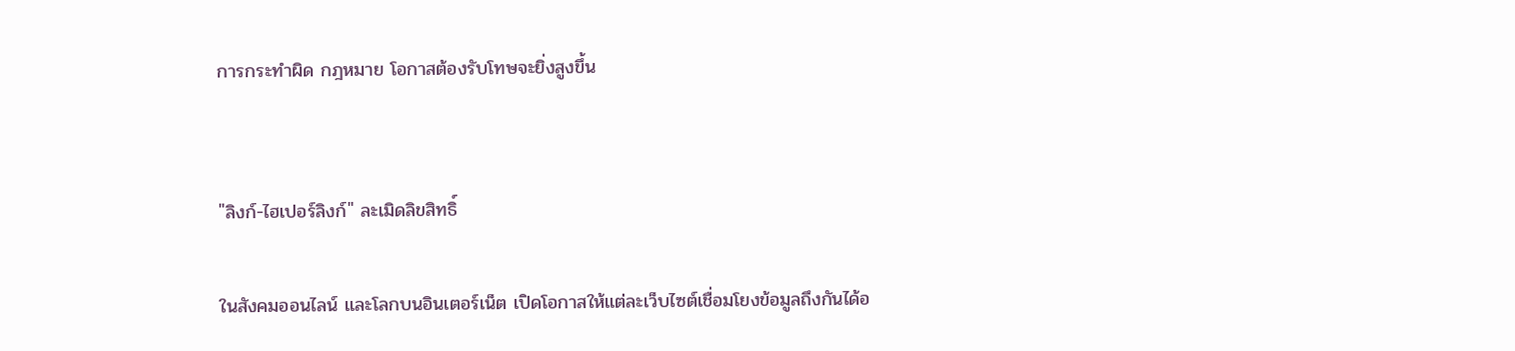การกระทำผิด กฎหมาย โอกาสต้องรับโทษจะยิ่งสูงขึ้น


"ลิงก์-ไฮเปอร์ลิงก์" ละเมิดลิขสิทธิ์

ในสังคมออนไลน์ และโลกบนอินเตอร์เน็ต เปิดโอกาสให้แต่ละเว็บไซต์เชื่อมโยงข้อมูลถึงกันได้อ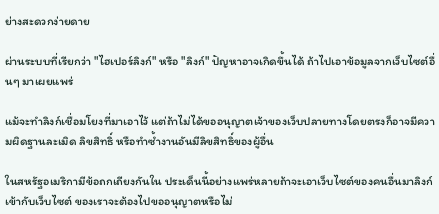ย่างสะดวกง่ายดาย

ผ่านระบบที่เรียกว่า "ไฮเปอร์ลิงก์" หรือ "ลิงก์" ปัญหาอาจเกิดขึ้นได้ ถ้าไปเอาข้อมูลจากเว็บไซต์อื่นๆ มาเผยแพร่

แม้จะทำลิงก์เชื่อมโยงที่มาเอาไว้ แต่ถ้าไม่ได้ขออนุญาตเจ้าของเว็บปลายทางโดยตรงก็อาจมีความผิดฐานละเมิด ลิขสิทธิ์ หรือทำซ้ำงานอันมีลิขสิทธิ์ของผู้อื่น

ในสหรัฐอเมริกามีข้อถกเถียงกันใน ประเด็นนี้อย่างแพร่หลายถ้าจะเอาเว็บไซต์ของคนอื่นมาลิงก์เข้ากับเว็บไซต์ ของเราจะต้องไปขออนุญาตหรือไม่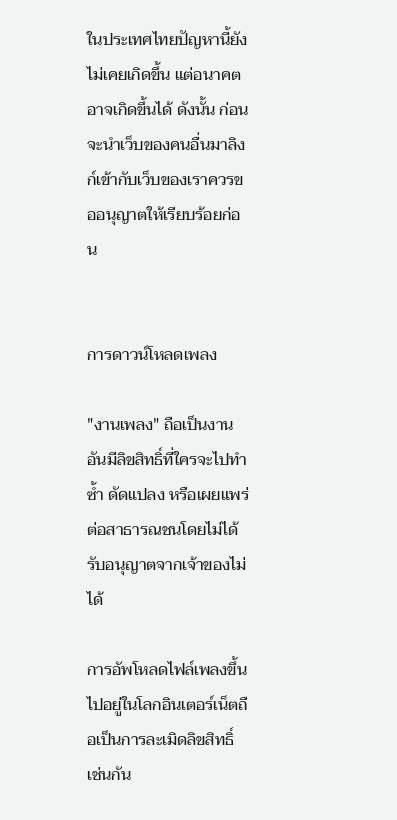ในประเทศไทยปัญหานี้ยังไม่เคยเกิดขึ้น แต่อนาคตอาจเกิดขึ้นได้ ดังนั้น ก่อนจะนำเว็บของคนอื่นมาลิงก์เข้ากับเว็บของเราควรขออนุญาตให้เรียบร้อยก่อน


การดาวน์โหลดเพลง

"งานเพลง" ถือเป็นงานอันมีลิขสิทธิ์ที่ใครจะไปทำซ้ำ ดัดแปลง หรือเผยแพร่ต่อสาธารณชนโดยไม่ได้รับอนุญาตจากเจ้าของไม่ได้

การอัพโหลดไฟล์เพลงขึ้นไปอยู่ในโลกอินเตอร์เน็ตถือเป็นการละเมิดลิขสิทธิ์ เช่นกัน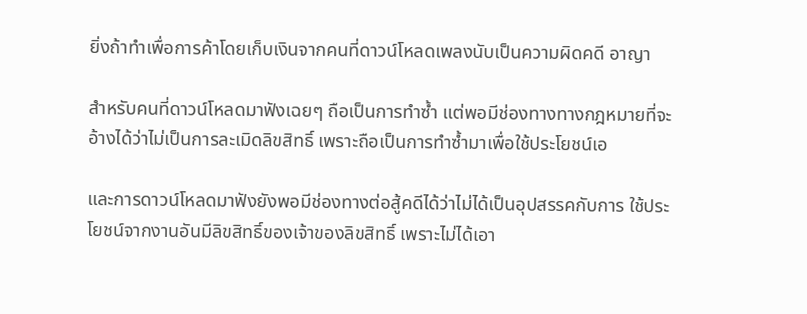ยิ่งถ้าทำเพื่อการค้าโดยเก็บเงินจากคนที่ดาวน์โหลดเพลงนับเป็นความผิดคดี อาญา

สำหรับคนที่ดาวน์โหลดมาฟังเฉยๆ ถือเป็นการทำซ้ำ แต่พอมีช่องทางทางกฎหมายที่จะอ้างได้ว่าไม่เป็นการละเมิดลิขสิทธิ์ เพราะถือเป็นการทำซ้ำมาเพื่อใช้ประโยชน์เอ

และการดาวน์โหลดมาฟังยังพอมีช่องทางต่อสู้คดีได้ว่าไม่ได้เป็นอุปสรรคกับการ ใช้ประโยชน์จากงานอันมีลิขสิทธิ์ของเจ้าของลิขสิทธิ์ เพราะไม่ได้เอา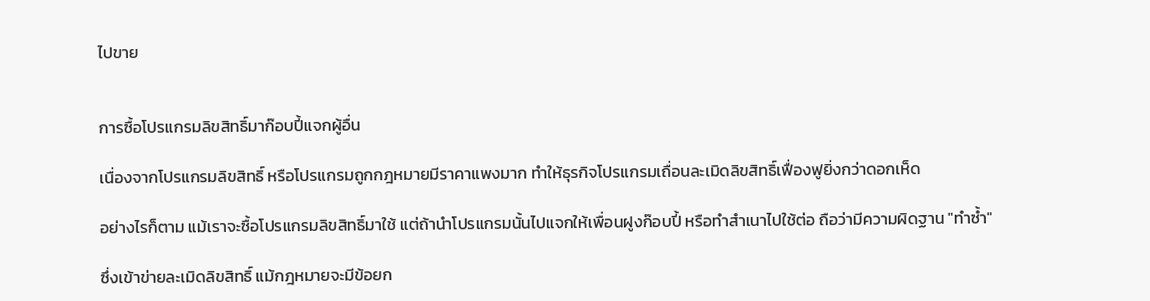ไปขาย


การซื้อโปรแกรมลิขสิทธิ์มาก๊อบปี้แจกผู้อื่น

เนื่องจากโปรแกรมลิขสิทธิ์ หรือโปรแกรมถูกกฎหมายมีราคาแพงมาก ทำให้ธุรกิจโปรแกรมเถื่อนละเมิดลิขสิทธิ์เฟื่องฟูยิ่งกว่าดอกเห็ด

อย่างไรก็ตาม แม้เราจะซื้อโปรแกรมลิขสิทธิ์มาใช้ แต่ถ้านำโปรแกรมนั้นไปแจกให้เพื่อนฝูงก๊อบปี้ หรือทำสำเนาไปใช้ต่อ ถือว่ามีความผิดฐาน "ทำซ้ำ"

ซึ่งเข้าข่ายละเมิดลิขสิทธิ์ แม้กฎหมายจะมีข้อยก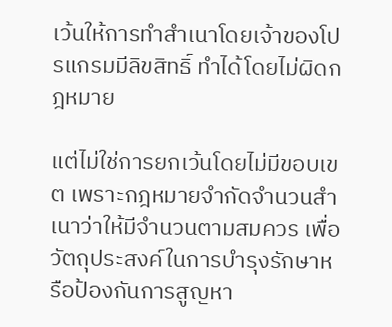เว้นให้การทำสำเนาโดยเจ้าของโปรแกรมมีลิขสิทธิ์ ทำได้โดยไม่ผิดกฎหมาย

แต่ไม่ใช่การยกเว้นโดยไม่มีขอบเขต เพราะกฎหมายจำกัดจำนวนสำเนาว่าให้มีจำนวนตามสมควร เพื่อวัตถุประสงค์ในการบำรุงรักษาหรือป้องกันการสูญหา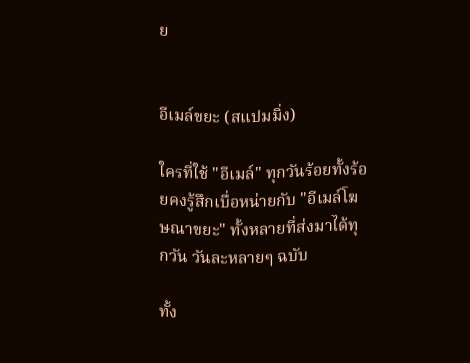ย


อีเมล์ขยะ (สแปมมิ่ง)

ใครที่ใช้ "อีเมล์" ทุกวันร้อยทั้งร้อยคงรู้สึกเบื่อหน่ายกับ "อีเมล์โฆษณาขยะ" ทั้งหลายที่ส่งมาได้ทุกวัน วันละหลายๆ ฉบับ

ทั้ง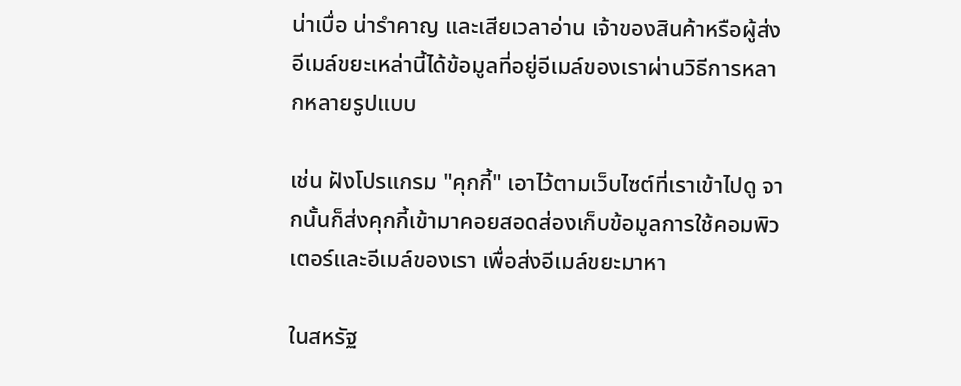น่าเบื่อ น่ารำคาญ และเสียเวลาอ่าน เจ้าของสินค้าหรือผู้ส่งอีเมล์ขยะเหล่านี้ได้ข้อมูลที่อยู่อีเมล์ของเราผ่านวิธีการหลากหลายรูปแบบ

เช่น ฝังโปรแกรม "คุกกี้" เอาไว้ตามเว็บไซต์ที่เราเข้าไปดู จากนั้นก็ส่งคุกกี้เข้ามาคอยสอดส่องเก็บข้อมูลการใช้คอมพิวเตอร์และอีเมล์ของเรา เพื่อส่งอีเมล์ขยะมาหา

ในสหรัฐ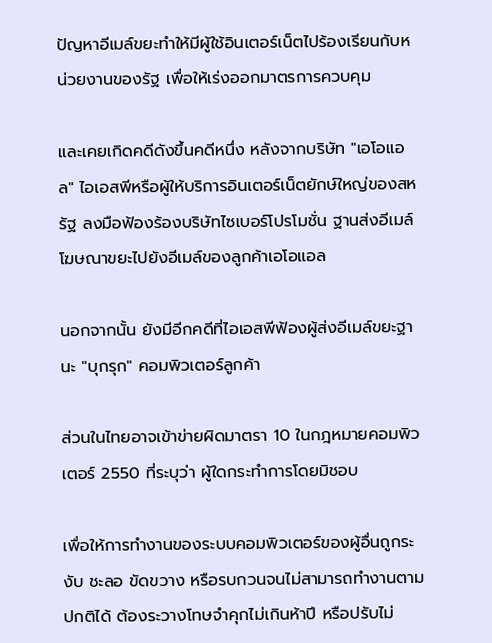ปัญหาอีเมล์ขยะทำให้มีผู้ใช้อินเตอร์เน็ตไปร้องเรียนกับหน่วยงานของรัฐ เพื่อให้เร่งออกมาตรการควบคุม

และเคยเกิดคดีดังขึ้นคดีหนึ่ง หลังจากบริษัท "เอโอแอล" ไอเอสพีหรือผู้ให้บริการอินเตอร์เน็ตยักษ์ใหญ่ของสหรัฐ ลงมือฟ้องร้องบริษัทไซเบอร์โปรโมชั่น ฐานส่งอีเมล์โฆษณาขยะไปยังอีเมล์ของลูกค้าเอโอแอล

นอกจากนั้น ยังมีอีกคดีที่ไอเอสพีฟ้องผู้ส่งอีเมล์ขยะฐานะ "บุกรุก" คอมพิวเตอร์ลูกค้า

ส่วนในไทยอาจเข้าข่ายผิดมาตรา 10 ในกฎหมายคอมพิวเตอร์ 2550 ที่ระบุว่า ผู้ใดกระทำการโดยมิชอบ

เพื่อให้การทำงานของระบบคอมพิวเตอร์ของผู้อื่นถูกระงับ ชะลอ ขัดขวาง หรือรบกวนจนไม่สามารถทำงานตามปกติได้ ต้องระวางโทษจำคุกไม่เกินห้าปี หรือปรับไม่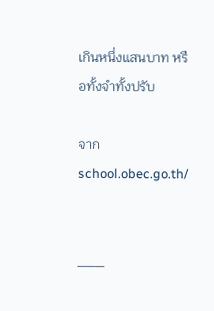เกินหนึ่งแสนบาท หรือทั้งจำทั้งปรับ

จาก school.obec.go.th/


___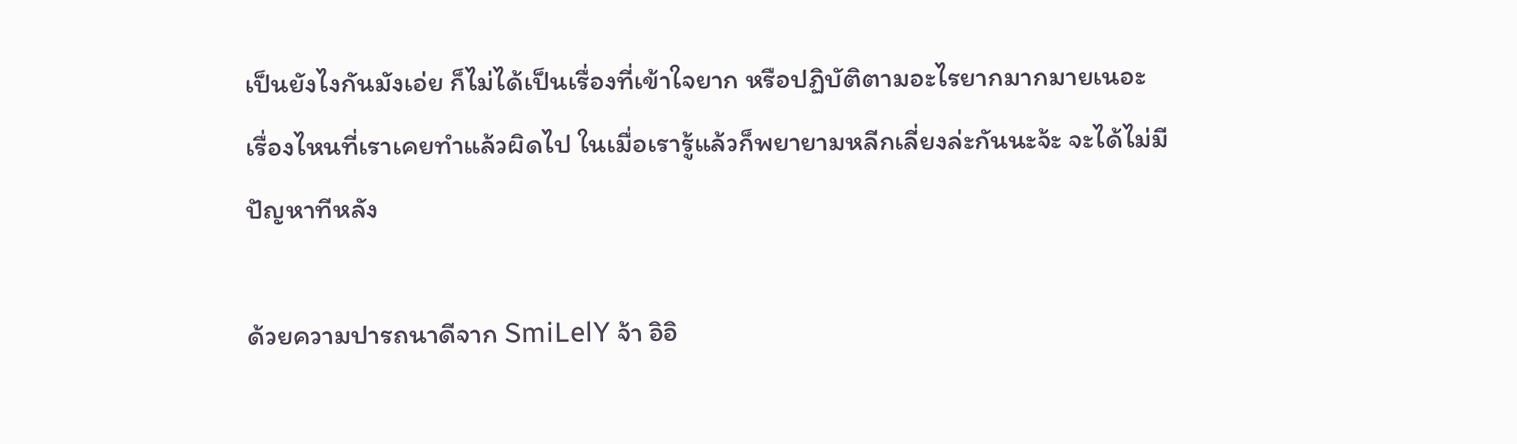เป็นยังไงกันมังเอ่ย ก็ไม่ได้เป็นเรื่องที่เข้าใจยาก หรือปฏิบัติตามอะไรยากมากมายเนอะ เรื่องไหนที่เราเคยทำแล้วผิดไป ในเมื่อเรารู้แล้วก็พยายามหลีกเลี่ยงล่ะกันนะจ้ะ จะได้ไม่มีปัญหาทีหลัง

ด้วยความปารถนาดีจาก SmiLelY จ้า อิอิ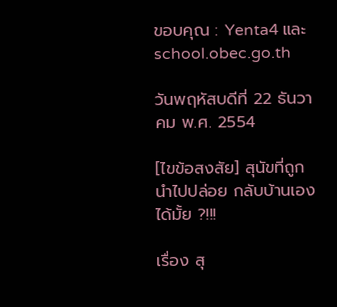ขอบคุณ : Yenta4 และ school.obec.go.th

วันพฤหัสบดีที่ 22 ธันวาคม พ.ศ. 2554

[ไขข้อสงสัย] สุนัขที่ถูกนำไปปล่อย กลับบ้านเองได้มั้ย ?!!!

เรื่อง สุ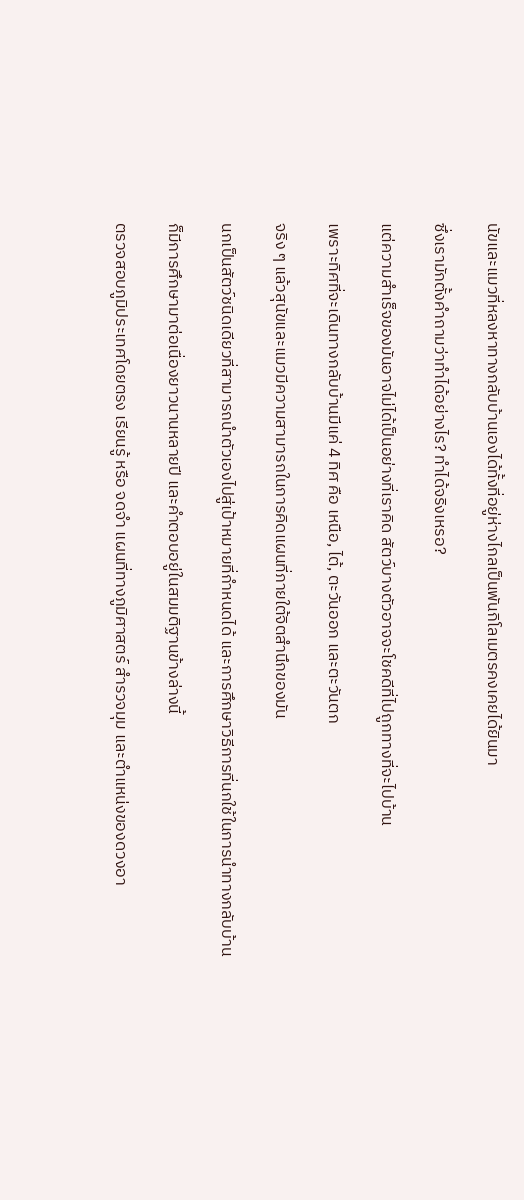นัขและแมวที่หลงหาทางกลับบ้านเองได้ทั้งที่อยู่ห่างไกลเป็นพันกิโลเมตรคงเคยได้ยินมา

ซึ่งเรามักตั้งคำถามว่าทำได้อย่างไร? ทำได้จริงเหรอ?

แต่ความสำเร็จของมันอาจไม่ได้เป็นอย่างที่เราคิด สัตว์บางตัวอาจจะโชคดีที่ไปถูกทางที่จะไปบ้าน

เพราะทิศที่จะเดินทางกลับบ้านมีแค่ 4 ทิศ คือ เหนือ, ไต้, ตะวันออก และตะวันตก

จริง ๆ แล้วสุนัขและแมวมีความสามารถในการคิดแผนที่ภายใต้จิตสำนึกของมัน

นกเป็นสัตว์ชนิดเดียวที่สามารถนำตัวเองไปสู่เป้าหมายที่กำหนดได้ และการศึกษาวิธีการที่นกใช้ในการนำทางกลับบ้าน

ก็มีการศึกษามาต่อเนื่องยาวนานหลายปี และคำตอบอยู่ในสมมติฐานข้างล่างนี้

ตรวจสอบภูมิประเทศโดยตรง เรียนรู้ หรือ จดจำ แผนที่ทางภูมิศาสตร์ สำรวจมุม และตำแหน่งของดวงอา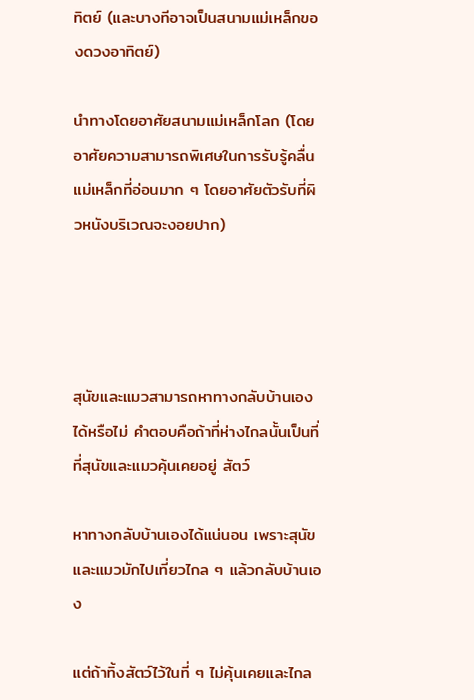ทิตย์ (และบางทีอาจเป็นสนามแม่เหล็กของดวงอาทิตย์)

นำทางโดยอาศัยสนามแม่เหล็กโลก (โดยอาศัยความสามารถพิเศษในการรับรู้คลื่นแม่เหล็กที่อ่อนมาก ๆ โดยอาศัยตัวรับที่ผิวหนังบริเวณจะงอยปาก)




สุนัขและแมวสามารถหาทางกลับบ้านเองได้หรือไม่ คำตอบคือถ้าที่ห่างไกลนั้นเป็นที่ที่สุนัขและแมวคุ้นเคยอยู่ สัตว์

หาทางกลับบ้านเองได้แน่นอน เพราะสุนัขและแมวมักไปเที่ยวไกล ๆ แล้วกลับบ้านเอง

แต่ถ้าทิ้งสัตว์ไว้ในที่ ๆ ไม่คุ้นเคยและไกล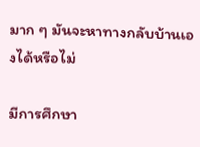มาก ๆ มันจะหาทางกลับบ้านเองได้หรือไม่

มีการศึกษา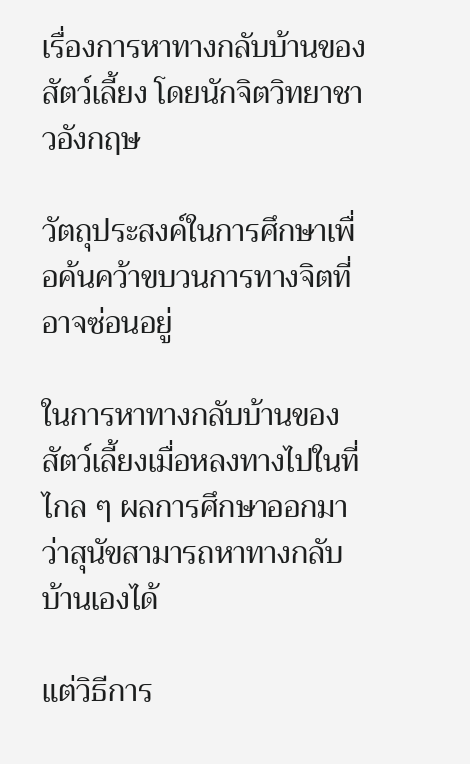เรื่องการหาทางกลับบ้านของสัตว์เลี้ยง โดยนักจิตวิทยาชาวอังกฤษ

วัตถุประสงค์ในการศึกษาเพื่อค้นคว้าขบวนการทางจิตที่อาจซ่อนอยู่

ในการหาทางกลับบ้านของสัตว์เลี้ยงเมื่อหลงทางไปในที่ไกล ๆ ผลการศึกษาออกมาว่าสุนัขสามารถหาทางกลับบ้านเองได้

แต่วิธีการ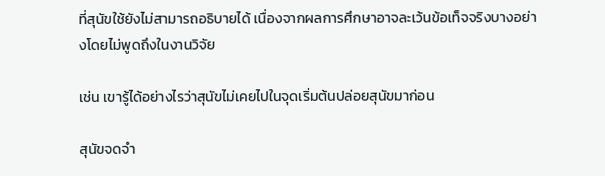ที่สุนัขใช้ยังไม่สามารถอธิบายได้ เนื่องจากผลการศึกษาอาจละเว้นข้อเท็จจริงบางอย่างโดยไม่พูดถึงในงานวิจัย

เช่น เขารู้ได้อย่างไรว่าสุนัขไม่เคยไปในจุดเริ่มต้นปล่อยสุนัขมาก่อน

สุนัขจดจำ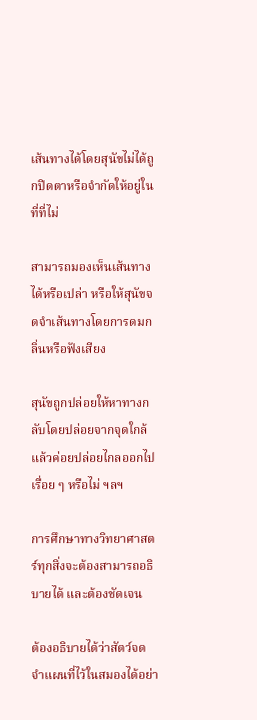เส้นทางได้โดยสุนัขไม่ได้ถูกปิดตาหรือจำกัดให้อยู่ในที่ที่ไม่

สามารถมองเห็นเส้นทางได้หรือเปล่า หรือให้สุนัขจดจำเส้นทางโดยการดมกลิ่นหรือฟังเสียง

สุนัขถูกปล่อยให้หาทางกลับโดยปล่อยจากจุดใกล้แล้วค่อยปล่อยไกลออกไปเรื่อย ๆ หรือไม่ ฯลฯ

การศึกษาทางวิทยาศาสตร์ทุกสิ่งจะต้องสามารถอธิบายได้ และต้องชัดเจน

ต้องอธิบายได้ว่าสัตว์จดจำแผนที่ไว้ในสมองได้อย่า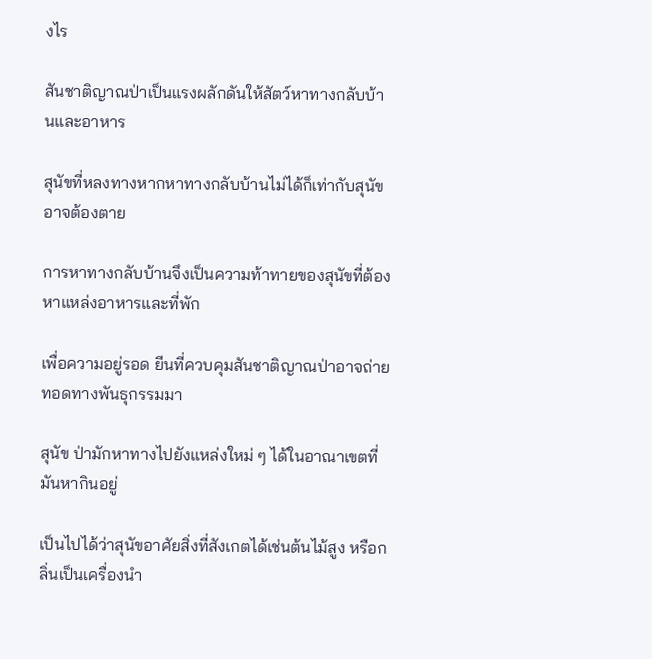งไร

สันชาติญาณป่าเป็นแรงผลักดันให้สัตว์หาทางกลับบ้านและอาหาร

สุนัขที่หลงทางหากหาทางกลับบ้านไม่ได้ก็เท่ากับสุนัขอาจต้องตาย

การหาทางกลับบ้านจึงเป็นความท้าทายของสุนัขที่ต้องหาแหล่งอาหารและที่พัก

เพื่อความอยู่รอด ยีนที่ควบคุมสันชาติญาณป่าอาจถ่ายทอดทางพันธุกรรมมา

สุนัข ป่ามักหาทางไปยังแหล่งใหม่ ๆ ได้ในอาณาเขตที่มันหากินอยู่

เป็นไปได้ว่าสุนัขอาศัยสิ่งที่สังเกตได้เช่นต้นไม้สูง หรือกลิ่นเป็นเครื่องนำ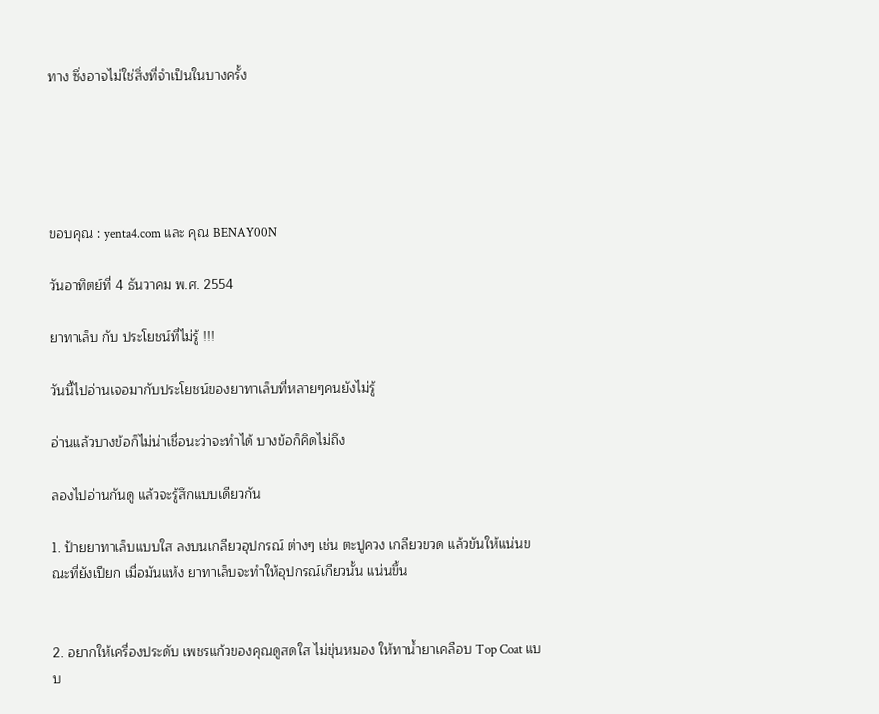ทาง ซึ่งอาจไม่ใช่สิ่งที่จำเป็นในบางครั้ง





ขอบคุณ : yenta4.com และ คุณ BENAY00N

วันอาทิตย์ที่ 4 ธันวาคม พ.ศ. 2554

ยาทาเล็บ กับ ประโยชน์ที่ไม่รู้ !!!

วันนี้ไปอ่านเจอมากับประโยชน์ของยาทาเล็บที่หลายๆคนยังไม่รู้

อ่านแล้วบางข้อก็ไม่น่าเชื่อนะว่าจะทำได้ บางข้อก็คิดไม่ถึง

ลองไปอ่านกันดู แล้วจะรู้สึกแบบเดียวกัน

1. ป้ายยาทาเล็บแบบใส ลงบนเกลียวอุปกรณ์ ต่างๆ เช่น ตะปูควง เกลียวขวด แล้วขันให้แน่นขณะที่ยังเปียก เมื่อมันแห้ง ยาทาเล็บจะทำให้อุปกรณ์เกียวนั้น แน่นขึ้น


2. อยากให้เครื่องประดับ เพชรแก้วของคุณดูสดใส ไม่ขุ่นหมอง ให้ทาน้ำยาเคลือบ Top Coat แบบ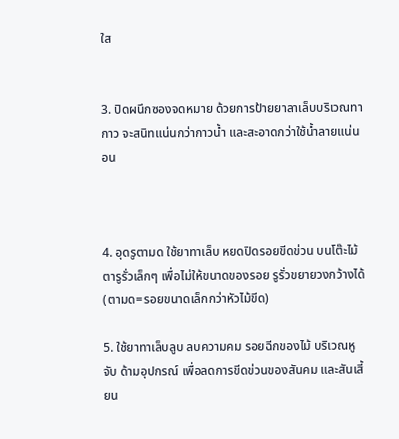ใส


3. ปิดผนึกซองจดหมาย ด้วยการป้ายยาลาเล็บบริเวณทากาว จะสนิทแน่นกว่ากาวน้ำ และสะอาดกว่าใช้น้ำลายแน่นอน



4. อุดรูตามด ใช้ยาทาเล็บ หยดปิดรอยขีดข่วน บนโต๊ะไม้ ตารูรั่วเล็กๆ เพื่อไม่ให้ขนาดของรอย รูรั่วขยายวงกว้างได้ (ตามด=รอยขนาดเล็กกว่าหัวไม้ขีด)

5. ใช้ยาทาเล็บลูบ ลบความคม รอยฉีกของไม้ บริเวณหูจับ ด้ามอุปกรณ์ เพื่อลดการขีดข่วนของสันคม และสันเสี้ยน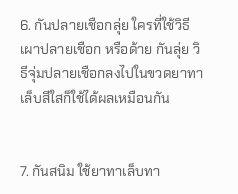6. กันปลายเชือกลุ่ย ใครที่ใช้วิธีเผาปลายเชือก หรือด้าย กันลุ่ย วิธีจุ่มปลายเชือกลงไปในขวดยาทาเล็บสีใสก็ใช้ได้ผลเหมือนกัน


7. กันสนิม ใช้ยาทาเล็บทา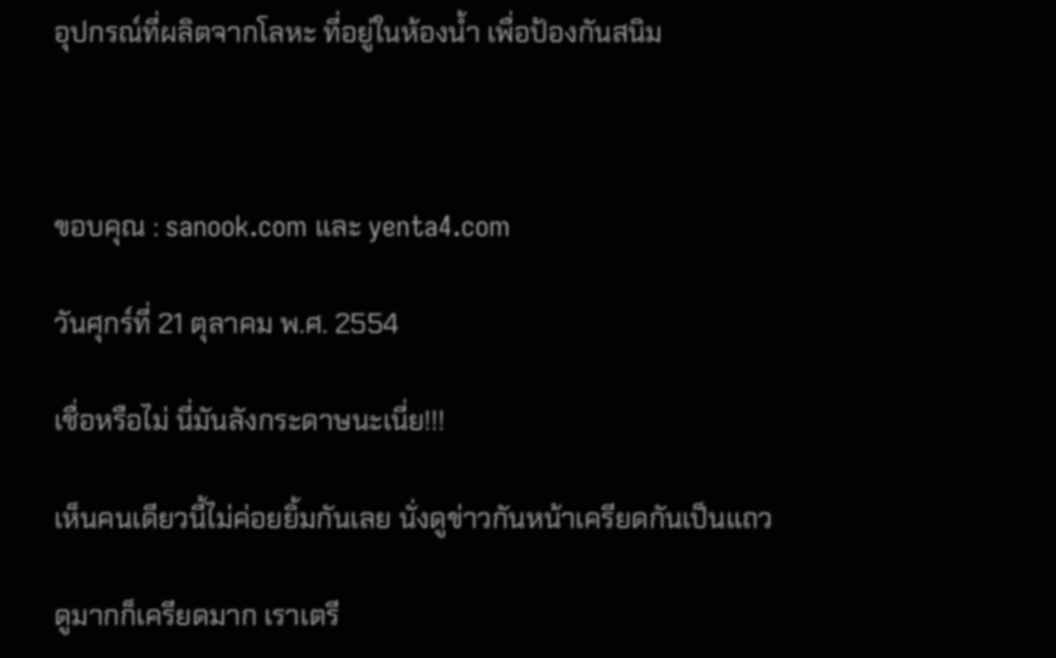อุปกรณ์ที่ผลิตจากโลหะ ที่อยู่ในห้องน้ำ เพื่อป้องกันสนิม



ขอบคุณ : sanook.com และ yenta4.com

วันศุกร์ที่ 21 ตุลาคม พ.ศ. 2554

เชื่อหรือไม่ นี่มันลังกระดาษนะเนี่ย!!!

เห็นคนเดียวนี้ไม่ค่อยยิ้มกันเลย นั่งดูข่าวกันหน้าเครียดกันเป็นแถว

ดูมากก็เครียดมาก เราเตรี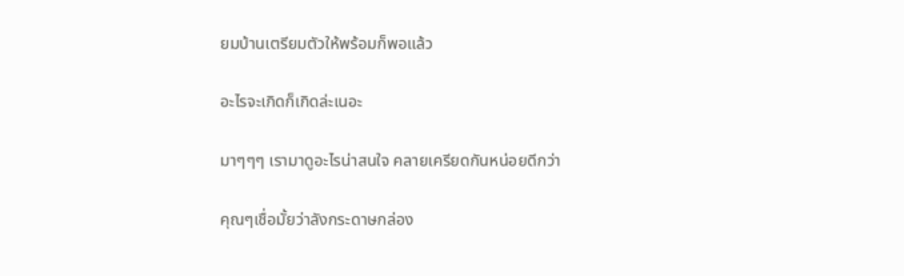ยมบ้านเตรียมตัวให้พร้อมก็พอแล้ว

อะไรจะเกิดก็เกิดล่ะเนอะ

มาๆๆๆ เรามาดูอะไรน่าสนใจ คลายเครียดกันหน่อยดีกว่า

คุณๆเชื่อมั้ยว่าลังกระดาษกล่อง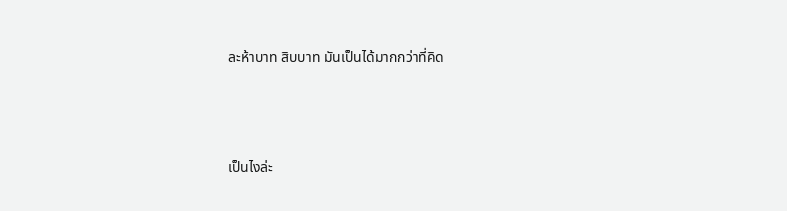ละห้าบาท สิบบาท มันเป็นได้มากกว่าที่คิด





เป็นไงล่ะ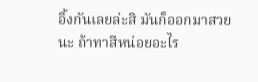อิ้งกันเลยล่ะสิ มันก็ออกมาสวยนะ ถ้าทาสีหน่อยอะไร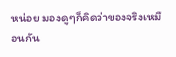หน่อย มองดูๆก็คิดว่าของจริงเหมือนกัน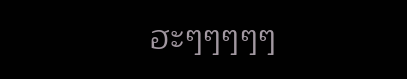ฮะๆๆๆๆๆ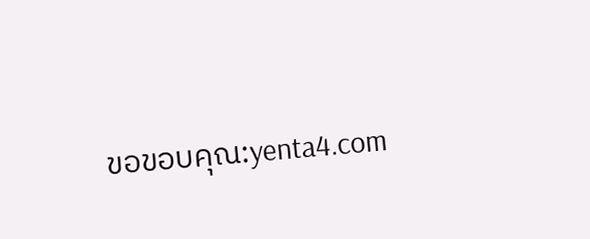ขอขอบคุณ:yenta4.com